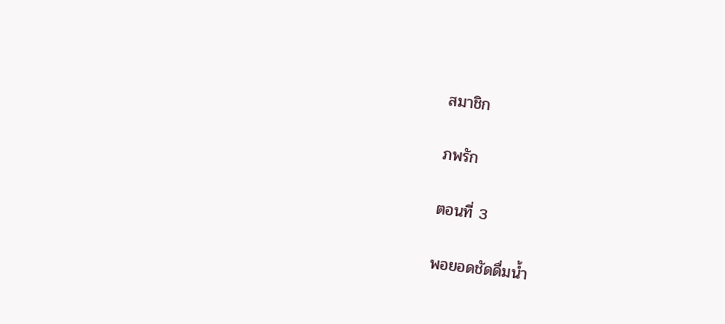สมาชิก

ภพรัก

ตอนที่ 3

พอยอดชัดดื่มน้ำ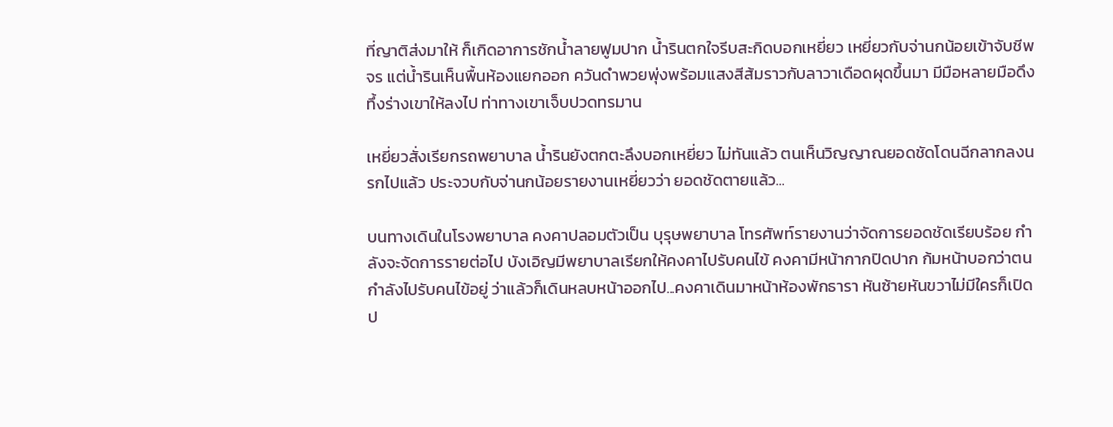ที่ญาติส่งมาให้ ก็เกิดอาการชักน้ำลายฟูมปาก น้ำรินตกใจรีบสะกิดบอกเหยี่ยว เหยี่ยวกับจ่านกน้อยเข้าจับชีพจร แต่น้ำรินเห็นพื้นห้องแยกออก ควันดำพวยพุ่งพร้อมแสงสีส้มราวกับลาวาเดือดผุดขึ้นมา มีมือหลายมือดึงทึ้งร่างเขาให้ลงไป ท่าทางเขาเจ็บปวดทรมาน

เหยี่ยวสั่งเรียกรถพยาบาล น้ำรินยังตกตะลึงบอกเหยี่ยว ไม่ทันแล้ว ตนเห็นวิญญาณยอดชัดโดนฉีกลากลงนรกไปแล้ว ประจวบกับจ่านกน้อยรายงานเหยี่ยวว่า ยอดชัดตายแล้ว...

บนทางเดินในโรงพยาบาล คงคาปลอมตัวเป็น บุรุษพยาบาล โทรศัพท์รายงานว่าจัดการยอดชัดเรียบร้อย กำลังจะจัดการรายต่อไป บังเอิญมีพยาบาลเรียกให้คงคาไปรับคนไข้ คงคามีหน้ากากปิดปาก ก้มหน้าบอกว่าตนกำลังไปรับคนไข้อยู่ ว่าแล้วก็เดินหลบหน้าออกไป...คงคาเดินมาหน้าห้องพักธารา หันซ้ายหันขวาไม่มีใครก็เปิดป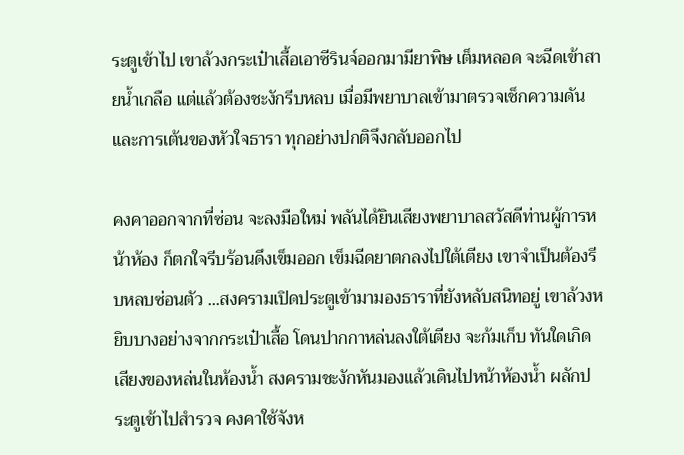ระตูเข้าไป เขาล้วงกระเป๋าเสื้อเอาซีรินจ์ออกมามียาพิษ เต็มหลอด จะฉีดเข้าสายน้ำเกลือ แต่แล้วต้องชะงักรีบหลบ เมื่อมีพยาบาลเข้ามาตรวจเช็กความดันและการเต้นของหัวใจธารา ทุกอย่างปกติจึงกลับออกไป

คงคาออกจากที่ซ่อน จะลงมือใหม่ พลันได้ยินเสียงพยาบาลสวัสดีท่านผู้การหน้าห้อง ก็ตกใจรีบร้อนดึงเข็มออก เข็มฉีดยาตกลงไปใต้เตียง เขาจำเป็นต้องรีบหลบซ่อนตัว ...สงครามเปิดประตูเข้ามามองธาราที่ยังหลับสนิทอยู่ เขาล้วงหยิบบางอย่างจากกระเป๋าเสื้อ โดนปากกาหล่นลงใต้เตียง จะก้มเก็บ ทันใดเกิดเสียงของหล่นในห้องน้ำ สงครามชะงักหันมองแล้วเดินไปหน้าห้องน้ำ ผลักประตูเข้าไปสำรวจ คงคาใช้จังห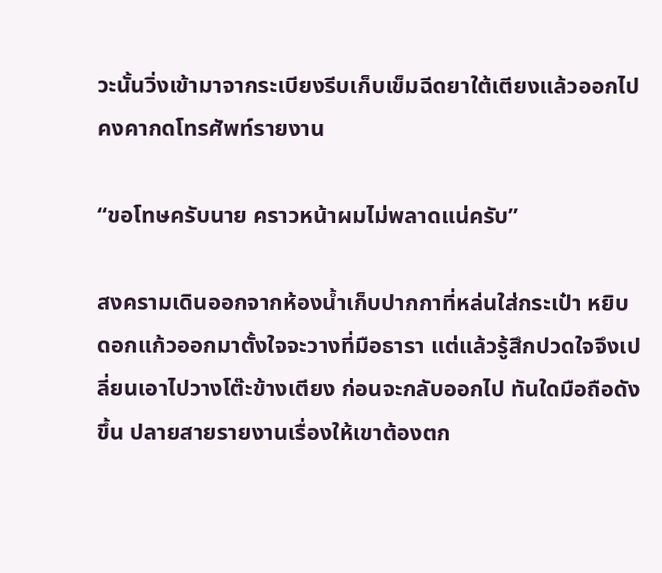วะนั้นวิ่งเข้ามาจากระเบียงรีบเก็บเข็มฉีดยาใต้เตียงแล้วออกไป คงคากดโทรศัพท์รายงาน

“ขอโทษครับนาย คราวหน้าผมไม่พลาดแน่ครับ”

สงครามเดินออกจากห้องน้ำเก็บปากกาที่หล่นใส่กระเป๋า หยิบดอกแก้วออกมาตั้งใจจะวางที่มือธารา แต่แล้วรู้สึกปวดใจจึงเปลี่ยนเอาไปวางโต๊ะข้างเตียง ก่อนจะกลับออกไป ทันใดมือถือดังขึ้น ปลายสายรายงานเรื่องให้เขาต้องตก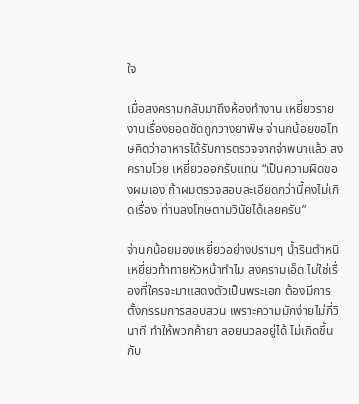ใจ

เมื่อสงครามกลับมาถึงห้องทำงาน เหยี่ยวรายงานเรื่องยอดชัดถูกวางยาพิษ จ่านกน้อยขอโทษคิดว่าอาหารได้รับการตรวจจากจ่าพนาแล้ว สงครามโวย เหยี่ยวออกรับแทน “เป็นความผิดของผมเอง ถ้าผมตรวจสอบละเอียดกว่านี้คงไม่เกิดเรื่อง ท่านลงโทษตามวินัยได้เลยครับ”

จ่านกน้อยมองเหยี่ยวอย่างปรามๆ น้ำรินตำหนิเหยี่ยวท้าทายหัวหน้าทำไม สงครามเอ็ด ไม่ใช่เรื่องที่ใครจะมาแสดงตัวเป็นพระเอก ต้องมีการตั้งกรรมการสอบสวน เพราะความมักง่ายไม่กี่วินาที ทำให้พวกค้ายา ลอยนวลอยู่ได้ ไม่เกิดขึ้นกับ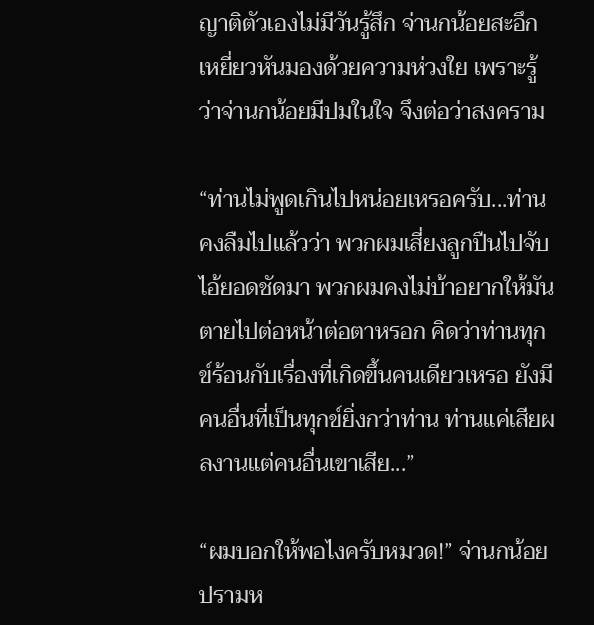ญาติตัวเองไม่มีวันรู้สึก จ่านกน้อยสะอึก เหยี่ยวหันมองด้วยความห่วงใย เพราะรู้ว่าจ่านกน้อยมีปมในใจ จึงต่อว่าสงคราม

“ท่านไม่พูดเกินไปหน่อยเหรอครับ...ท่านคงลืมไปแล้วว่า พวกผมเสี่ยงลูกปืนไปจับไอ้ยอดชัดมา พวกผมคงไม่บ้าอยากให้มันตายไปต่อหน้าต่อตาหรอก คิดว่าท่านทุกข์ร้อนกับเรื่องที่เกิดขึ้นคนเดียวเหรอ ยังมีคนอื่นที่เป็นทุกข์ยิ่งกว่าท่าน ท่านแค่เสียผลงานแต่คนอื่นเขาเสีย...”

“ผมบอกให้พอไงครับหมวด!” จ่านกน้อยปรามห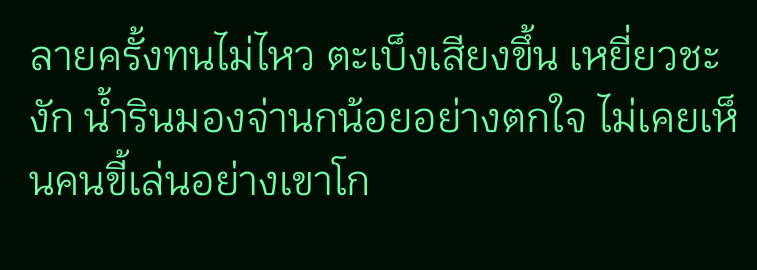ลายครั้งทนไม่ไหว ตะเบ็งเสียงขึ้น เหยี่ยวชะงัก น้ำรินมองจ่านกน้อยอย่างตกใจ ไม่เคยเห็นคนขี้เล่นอย่างเขาโก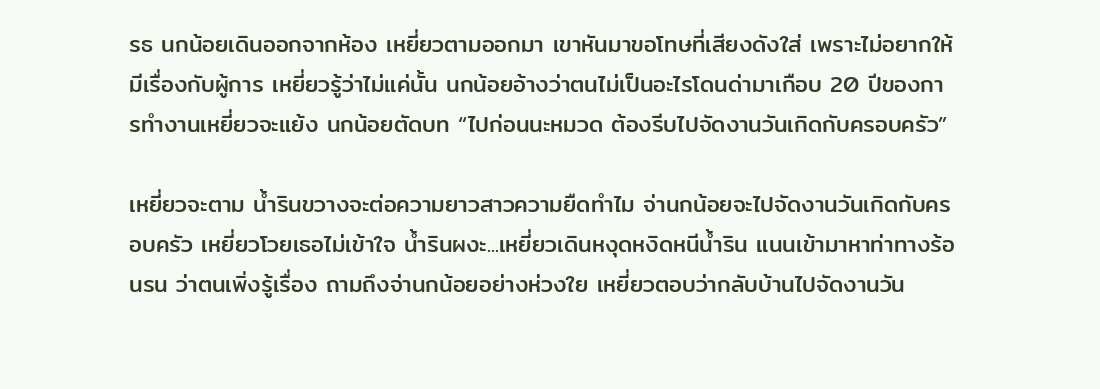รธ นกน้อยเดินออกจากห้อง เหยี่ยวตามออกมา เขาหันมาขอโทษที่เสียงดังใส่ เพราะไม่อยากให้มีเรื่องกับผู้การ เหยี่ยวรู้ว่าไม่แค่นั้น นกน้อยอ้างว่าตนไม่เป็นอะไรโดนด่ามาเกือบ 20 ปีของการทำงานเหยี่ยวจะแย้ง นกน้อยตัดบท “ไปก่อนนะหมวด ต้องรีบไปจัดงานวันเกิดกับครอบครัว”

เหยี่ยวจะตาม น้ำรินขวางจะต่อความยาวสาวความยืดทำไม จ่านกน้อยจะไปจัดงานวันเกิดกับครอบครัว เหยี่ยวโวยเธอไม่เข้าใจ น้ำรินผงะ...เหยี่ยวเดินหงุดหงิดหนีน้ำริน แนนเข้ามาหาท่าทางร้อนรน ว่าตนเพิ่งรู้เรื่อง ถามถึงจ่านกน้อยอย่างห่วงใย เหยี่ยวตอบว่ากลับบ้านไปจัดงานวัน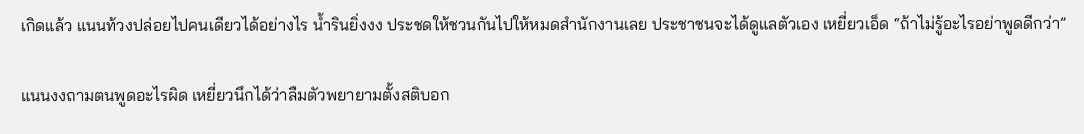เกิดแล้ว แนนท้วงปล่อยไปคนเดียวได้อย่างไร น้ำรินยิ่งงง ประชดให้ชวนกันไปให้หมดสำนักงานเลย ประชาชนจะได้ดูแลตัวเอง เหยี่ยวเอ็ด “ถ้าไม่รู้อะไรอย่าพูดดีกว่า”

แนนงงถามตนพูดอะไรผิด เหยี่ยวนึกได้ว่าลืมตัวพยายามตั้งสติบอก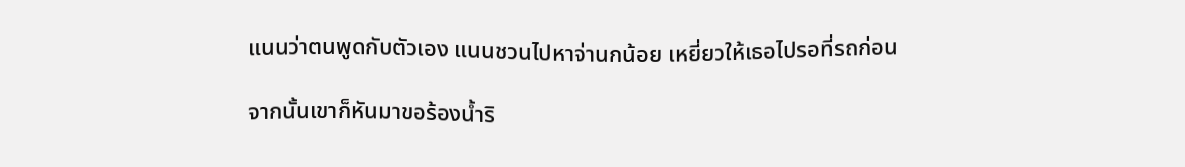แนนว่าตนพูดกับตัวเอง แนนชวนไปหาจ่านกน้อย เหยี่ยวให้เธอไปรอที่รถก่อน

จากนั้นเขาก็หันมาขอร้องน้ำริ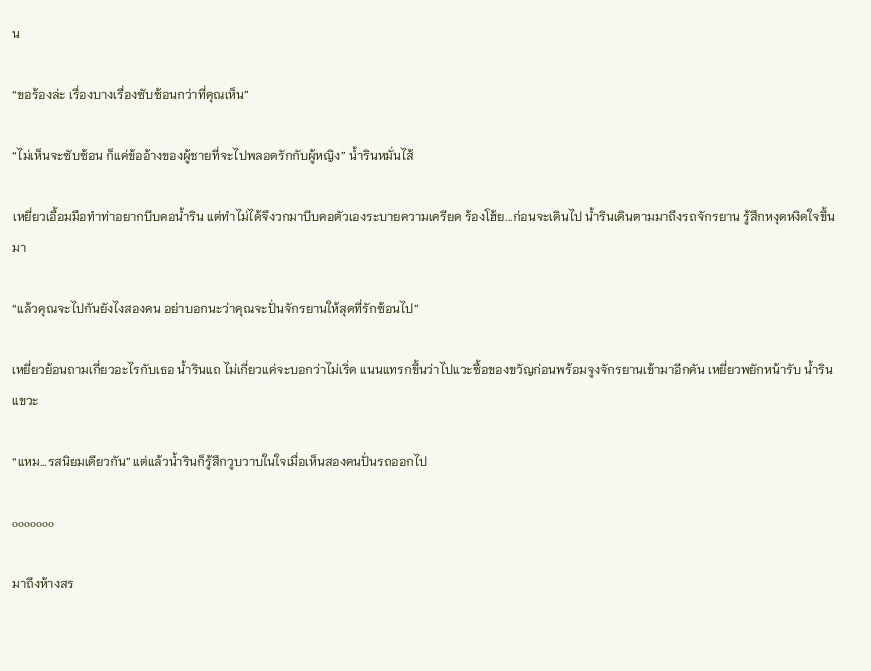น

“ขอร้องล่ะ เรื่องบางเรื่องซับซ้อนกว่าที่คุณเห็น”

“ไม่เห็นจะซับซ้อน ก็แค่ข้ออ้างของผู้ชายที่จะไปพลอดรักกับผู้หญิง” น้ำรินหมั่นไส้

เหยี่ยวเอื้อมมือทำท่าอยากบีบคอน้ำริน แต่ทำไม่ได้จึงวกมาบีบคอตัวเองระบายความเครียด ร้องโฮ้ย...ก่อนจะเดินไป น้ำรินเดินตามมาถึงรถจักรยาน รู้สึกหงุดหงิดใจขึ้นมา

“แล้วคุณจะไปกันยังไงสองคน อย่าบอกนะว่าคุณจะปั่นจักรยานให้สุดที่รักซ้อนไป”

เหยี่ยวย้อนถามเกี่ยวอะไรกับเธอ น้ำรินแถ ไม่เกี่ยวแค่จะบอกว่าไม่เริ่ด แนนแทรกขึ้นว่าไปแวะซื้อของขวัญก่อนพร้อมจูงจักรยานเข้ามาอีกคัน เหยี่ยวพยักหน้ารับ น้ำรินแขวะ

“แหม...รสนิยมเดียวกัน” แต่แล้วน้ำรินก็รู้สึกวูบวาบในใจเมื่อเห็นสองคนปั่นรถออกไป

ooooooo

มาถึงห้างสร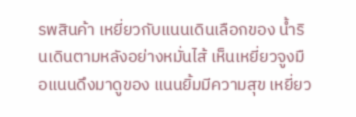รพสินค้า เหยี่ยวกับแนนเดินเลือกของ น้ำรินเดินตามหลังอย่างหมั่นไส้ เห็นเหยี่ยวจูงมือแนนดึงมาดูของ แนนยิ้มมีความสุข เหยี่ยว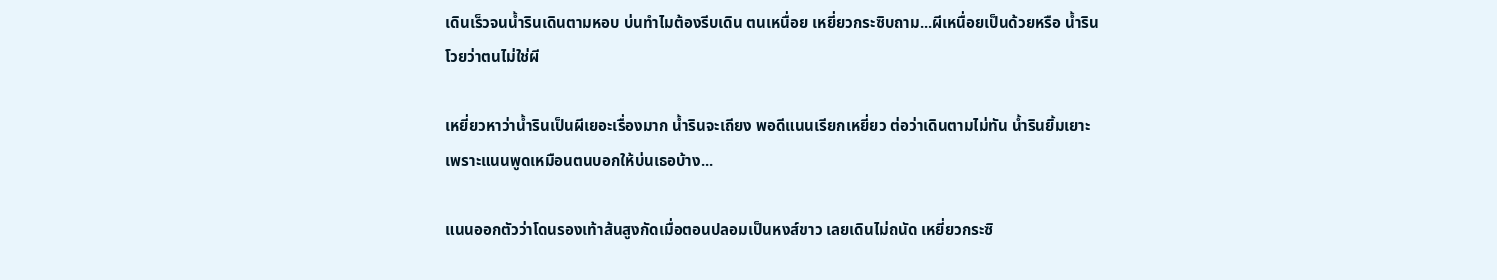เดินเร็วจนน้ำรินเดินตามหอบ บ่นทำไมต้องรีบเดิน ตนเหนื่อย เหยี่ยวกระซิบถาม...ผีเหนื่อยเป็นด้วยหรือ น้ำรินโวยว่าตนไม่ใช่ผี

เหยี่ยวหาว่าน้ำรินเป็นผีเยอะเรื่องมาก น้ำรินจะเถียง พอดีแนนเรียกเหยี่ยว ต่อว่าเดินตามไม่ทัน น้ำรินยิ้มเยาะเพราะแนนพูดเหมือนตนบอกให้บ่นเธอบ้าง...

แนนออกตัวว่าโดนรองเท้าส้นสูงกัดเมื่อตอนปลอมเป็นหงส์ขาว เลยเดินไม่ถนัด เหยี่ยวกระซิ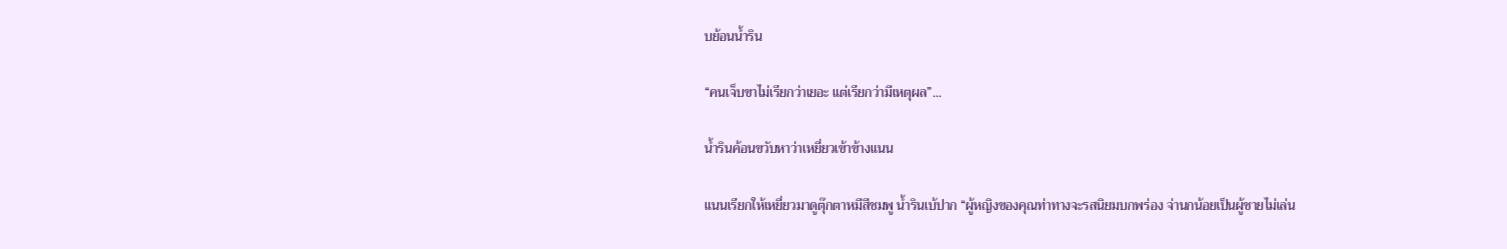บย้อนน้ำริน

“คนเจ็บขาไม่เรียกว่าเยอะ แต่เรียกว่ามีเหตุผล”...

น้ำรินค้อนขวับหาว่าเหยี่ยวเข้าข้างแนน

แนนเรียกให้เหยี่ยวมาดูตุ๊กตาหมีสีชมพู น้ำรินเบ้ปาก “ผู้หญิงของคุณท่าทางจะรสนิยมบกพร่อง จ่านกน้อยเป็นผู้ชายไม่เล่น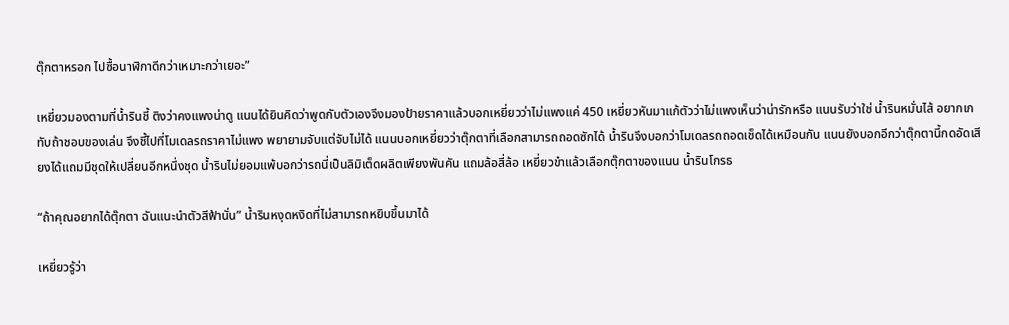ตุ๊กตาหรอก ไปซื้อนาฬิกาดีกว่าเหมาะกว่าเยอะ”

เหยี่ยวมองตามที่น้ำรินชี้ ติงว่าคงแพงน่าดู แนนได้ยินคิดว่าพูดกับตัวเองจึงมองป้ายราคาแล้วบอกเหยี่ยวว่าไม่แพงแค่ 450 เหยี่ยวหันมาแก้ตัวว่าไม่แพงเห็นว่าน่ารักหรือ แนนรับว่าใช่ น้ำรินหมั่นไส้ อยากเกทับถ้าชอบของเล่น จึงชี้ไปที่โมเดลรถราคาไม่แพง พยายามจับแต่จับไม่ได้ แนนบอกเหยี่ยวว่าตุ๊กตาที่เลือกสามารถถอดซักได้ น้ำรินจึงบอกว่าโมเดลรถถอดเช็ดได้เหมือนกัน แนนยังบอกอีกว่าตุ๊กตานี้กดอัดเสียงได้แถมมีชุดให้เปลี่ยนอีกหนึ่งชุด น้ำรินไม่ยอมแพ้บอกว่ารถนี่เป็นลิมิเต็ดผลิตเพียงพันคัน แถมล้อสี่ล้อ เหยี่ยวขำแล้วเลือกตุ๊กตาของแนน น้ำรินโกรธ

“ถ้าคุณอยากได้ตุ๊กตา ฉันแนะนำตัวสีฟ้านั่น” น้ำรินหงุดหงิดที่ไม่สามารถหยิบขึ้นมาได้

เหยี่ยวรู้ว่า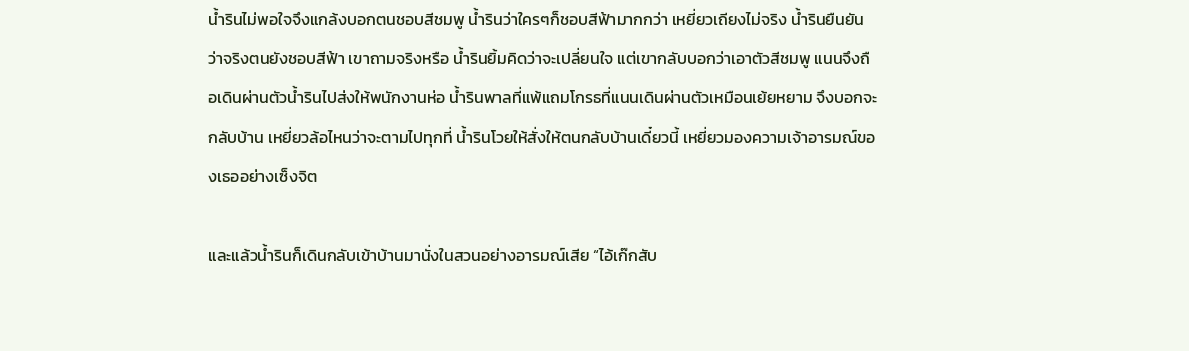น้ำรินไม่พอใจจึงแกล้งบอกตนชอบสีชมพู น้ำรินว่าใครๆก็ชอบสีฟ้ามากกว่า เหยี่ยวเถียงไม่จริง น้ำรินยืนยันว่าจริงตนยังชอบสีฟ้า เขาถามจริงหรือ น้ำรินยิ้มคิดว่าจะเปลี่ยนใจ แต่เขากลับบอกว่าเอาตัวสีชมพู แนนจึงถือเดินผ่านตัวน้ำรินไปส่งให้พนักงานห่อ น้ำรินพาลที่แพ้แถมโกรธที่แนนเดินผ่านตัวเหมือนเย้ยหยาม จึงบอกจะกลับบ้าน เหยี่ยวล้อไหนว่าจะตามไปทุกที่ น้ำรินโวยให้สั่งให้ตนกลับบ้านเดี๋ยวนี้ เหยี่ยวมองความเจ้าอารมณ์ของเธออย่างเซ็งจิต

และแล้วน้ำรินก็เดินกลับเข้าบ้านมานั่งในสวนอย่างอารมณ์เสีย “ไอ้เก๊กสับ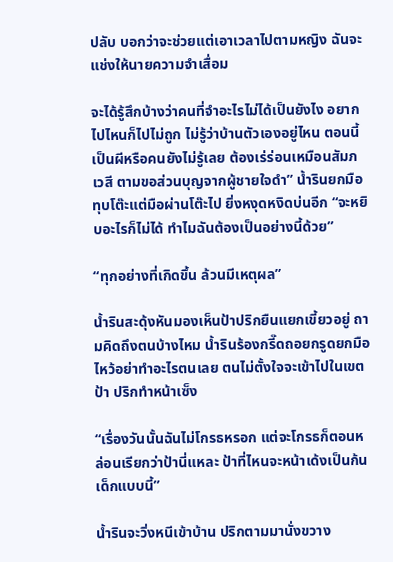ปลับ บอกว่าจะช่วยแต่เอาเวลาไปตามหญิง ฉันจะแช่งให้นายความจำเสื่อม

จะได้รู้สึกบ้างว่าคนที่จำอะไรไม่ได้เป็นยังไง อยากไปไหนก็ไปไม่ถูก ไม่รู้ว่าบ้านตัวเองอยู่ไหน ตอนนี้เป็นผีหรือคนยังไม่รู้เลย ต้องเร่ร่อนเหมือนสัมภเวสี ตามขอส่วนบุญจากผู้ชายใจดำ” น้ำรินยกมือทุบโต๊ะแต่มือผ่านโต๊ะไป ยิ่งหงุดหงิดบ่นอีก “จะหยิบอะไรก็ไม่ได้ ทำไมฉันต้องเป็นอย่างนี้ด้วย”

“ทุกอย่างที่เกิดขึ้น ล้วนมีเหตุผล”

น้ำรินสะดุ้งหันมองเห็นป้าปริกยืนแยกเขี้ยวอยู่ ถามคิดถึงตนบ้างไหม น้ำรินร้องกรี๊ดถอยกรูดยกมือไหว้อย่าทำอะไรตนเลย ตนไม่ตั้งใจจะเข้าไปในเขตป้า ปริกทำหน้าเซ็ง

“เรื่องวันนั้นฉันไม่โกรธหรอก แต่จะโกรธก็ตอนหล่อนเรียกว่าป้านี่แหละ ป้าที่ไหนจะหน้าเด้งเป็นก้นเด็กแบบนี้”

น้ำรินจะวิ่งหนีเข้าบ้าน ปริกตามมานั่งขวาง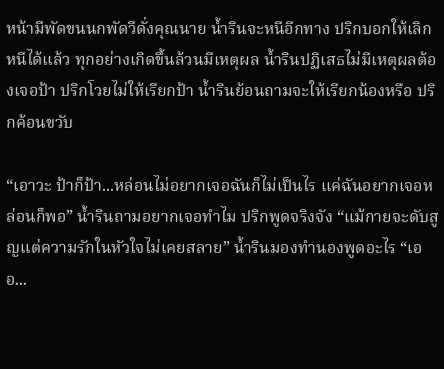หน้ามีพัดขนนกพัดวีดั่งคุณนาย น้ำรินจะหนีอีกทาง ปริกบอกให้เลิกหนีได้แล้ว ทุกอย่างเกิดขึ้นล้วนมีเหตุผล น้ำรินปฏิเสธไม่มีเหตุผลต้องเจอป้า ปริกโวยไม่ให้เรียกป้า น้ำรินย้อนถามจะให้เรียกน้องหรือ ปริกค้อนขวับ

“เอาวะ ป้าก็ป้า...หล่อนไม่อยากเจอฉันก็ไม่เป็นไร แค่ฉันอยากเจอหล่อนก็พอ” น้ำรินถามอยากเจอทำไม ปริกพูดจริงจัง “แม้กายจะดับสูญแต่ความรักในหัวใจไม่เคยสลาย” น้ำรินมองทำนองพูดอะไร “เออ...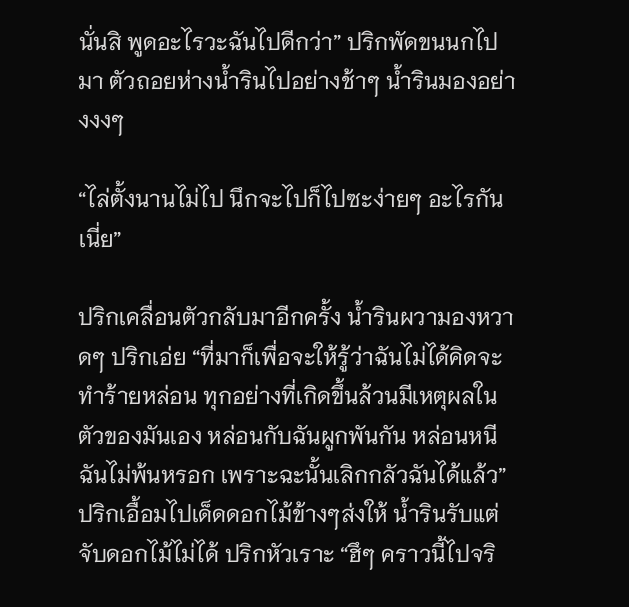นั่นสิ พูดอะไรวะฉันไปดีกว่า” ปริกพัดขนนกไปมา ตัวถอยห่างน้ำรินไปอย่างช้าๆ น้ำรินมองอย่างงงๆ

“ไล่ตั้งนานไม่ไป นึกจะไปก็ไปซะง่ายๆ อะไรกันเนี่ย”

ปริกเคลื่อนตัวกลับมาอีกครั้ง น้ำรินผวามองหวาดๆ ปริกเอ่ย “ที่มาก็เพื่อจะให้รู้ว่าฉันไม่ได้คิดจะทำร้ายหล่อน ทุกอย่างที่เกิดขึ้นล้วนมีเหตุผลในตัวของมันเอง หล่อนกับฉันผูกพันกัน หล่อนหนีฉันไม่พ้นหรอก เพราะฉะนั้นเลิกกลัวฉันได้แล้ว” ปริกเอื้อมไปเด็ดดอกไม้ข้างๆส่งให้ น้ำรินรับแต่จับดอกไม้ไม่ได้ ปริกหัวเราะ “ฮึๆ คราวนี้ไปจริ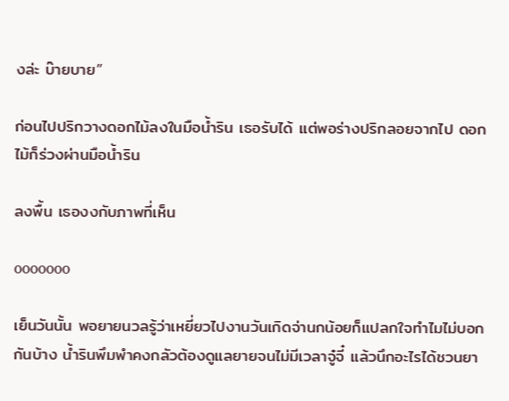งล่ะ บ๊ายบาย”

ก่อนไปปริกวางดอกไม้ลงในมือน้ำริน เธอรับได้ แต่พอร่างปริกลอยจากไป ดอกไม้ก็ร่วงผ่านมือน้ำริน

ลงพื้น เธองงกับภาพที่เห็น

ooooooo

เย็นวันนั้น พอยายนวลรู้ว่าเหยี่ยวไปงานวันเกิดจ่านกน้อยก็แปลกใจทำไมไม่บอกกันบ้าง น้ำรินพึมพำคงกลัวต้องดูแลยายจนไม่มีเวลาจู๋จี๋ แล้วนึกอะไรได้ชวนยา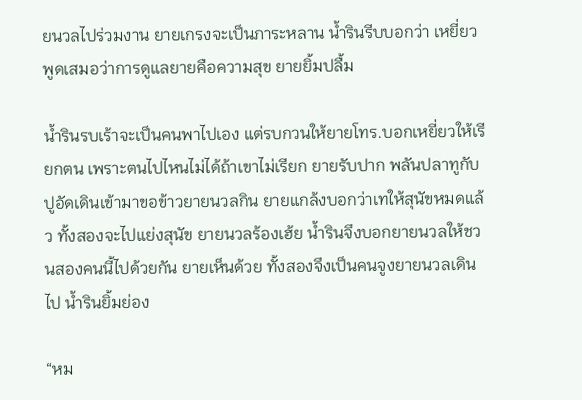ยนวลไปร่วมงาน ยายเกรงจะเป็นภาระหลาน น้ำรินรีบบอกว่า เหยี่ยวพูดเสมอว่าการดูแลยายคือความสุข ยายยิ้มปลื้ม

น้ำรินรบเร้าจะเป็นคนพาไปเอง แต่รบกวนให้ยายโทร.บอกเหยี่ยวให้เรียกตน เพราะตนไปไหนไม่ได้ถ้าเขาไม่เรียก ยายรับปาก พลันปลาทูกับปูอัดเดินเข้ามาขอข้าวยายนวลกิน ยายแกล้งบอกว่าเทให้สุนัขหมดแล้ว ทั้งสองจะไปแย่งสุนัข ยายนวลร้องเฮ้ย น้ำรินจึงบอกยายนวลให้ชวนสองคนนี้ไปด้วยกัน ยายเห็นด้วย ทั้งสองจึงเป็นคนจูงยายนวลเดินไป น้ำรินยิ้มย่อง

“หม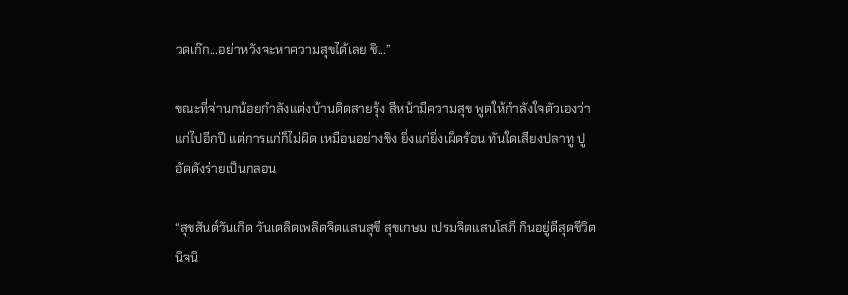วดเก๊ก...อย่าหวังจะหาความสุขได้เลย ชิ...”

ขณะที่จ่านกน้อยกำลังแต่งบ้านติดสายรุ้ง สีหน้ามีความสุข พูดให้กำลังใจตัวเองว่าแก่ไปอีกปี แต่การแก่ก็ไม่ผิด เหมือนอย่างขิง ยิ่งแก่ยิ่งเผ็ดร้อน ทันใดเสียงปลาทู ปูอัดดังร่ายเป็นกลอน

“สุขสันต์วันเกิด วันเตลิดเพลิดจิตแสนสุขี สุขเกษม เปรมจิตแสนโสภี กินอยู่ดีสุดชีวิต นิจนิ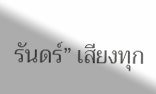รันดร์” เสียงทุก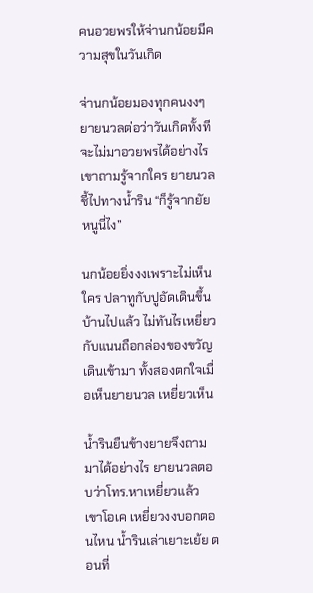คนอวยพรให้จ่านกน้อยมีความสุขในวันเกิด

จ่านกน้อยมองทุกคนงงๆ ยายนวลต่อว่าวันเกิดทั้งทีจะไม่มาอวยพรได้อย่างไร เขาถามรู้จากใคร ยายนวลชี้ไปทางน้ำริน “ก็รู้จากยัยหนูนี่ไง”

นกน้อยยิ่งงงเพราะไม่เห็นใคร ปลาทูกับปูอัดเดินขึ้นบ้านไปแล้ว ไม่ทันไรเหยี่ยวกับแนนถือกล่องของขวัญเดินเข้ามา ทั้งสองตกใจเมื่อเห็นยายนวล เหยี่ยวเห็น

น้ำรินยืนข้างยายจึงถามมาได้อย่างไร ยายนวลตอบว่าโทร.หาเหยี่ยวแล้ว เขาโอเค เหยี่ยวงงบอกตอนไหน น้ำรินเล่าเยาะเย้ย ตอนที่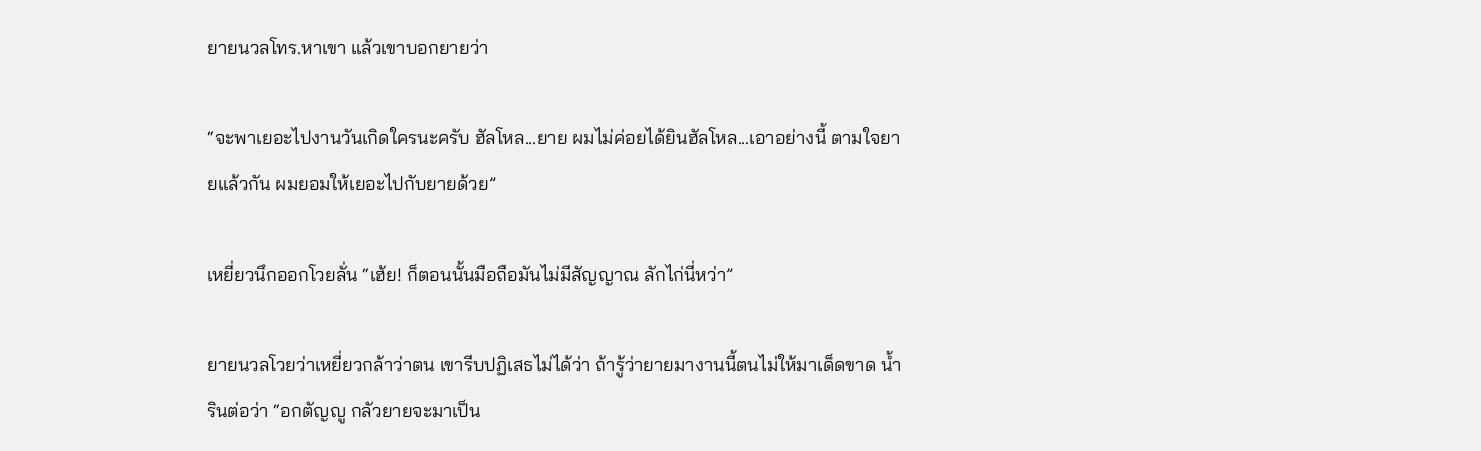ยายนวลโทร.หาเขา แล้วเขาบอกยายว่า

“จะพาเยอะไปงานวันเกิดใครนะครับ ฮัลโหล...ยาย ผมไม่ค่อยได้ยินฮัลโหล...เอาอย่างนี้ ตามใจยายแล้วกัน ผมยอมให้เยอะไปกับยายด้วย”

เหยี่ยวนึกออกโวยลั่น “เฮ้ย! ก็ตอนนั้นมือถือมันไม่มีสัญญาณ ลักไก่นี่หว่า”

ยายนวลโวยว่าเหยี่ยวกล้าว่าตน เขารีบปฏิเสธไม่ได้ว่า ถ้ารู้ว่ายายมางานนี้ตนไม่ให้มาเด็ดขาด น้ำรินต่อว่า “อกตัญญู กลัวยายจะมาเป็น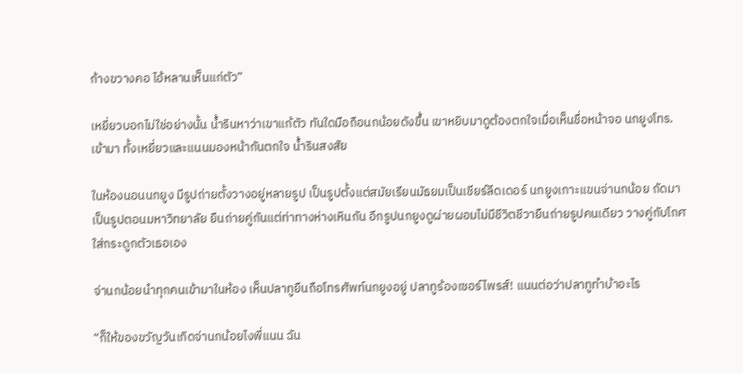ก้างขวางคอ ไอ้หลานเห็นแก่ตัว”

เหยี่ยวบอกไม่ใช่อย่างนั้น น้ำรินหาว่าเขาแก้ตัว ทันใดมือถือนกน้อยดังขึ้น เขาหยิบมาดูต้องตกใจเมื่อเห็นชื่อหน้าจอ นกยูงโทร.เข้ามา ทั้งเหยี่ยวและแนนมองหน้ากันตกใจ น้ำรินสงสัย

ในห้องนอนนกยูง มีรูปถ่ายตั้งวางอยู่หลายรูป เป็นรูปตั้งแต่สมัยเรียนมัธยมเป็นเชียร์ลีดเดอร์ นกยูงเกาะแขนจ่านกน้อย ถัดมาเป็นรูปตอนมหาวิทยาลัย ยืนถ่ายคู่กันแต่ท่าทางห่างเหินกัน อีกรูปนกยูงดูผ่ายผอมไม่มีชีวิตชีวายืนถ่ายรูปคนเดียว วางคู่กับโกศใส่กระดูกตัวเธอเอง

จ่านกน้อยนำทุกคนเข้ามาในห้อง เห็นปลาทูยืนถือโทรศัพท์นกยูงอยู่ ปลาทูร้องเซอร์ไพรส์! แนนต่อว่าปลาทูทำบ้าอะไร

“ก็ให้ของขวัญวันเกิดจ่านกน้อยไงพี่แนน ฉัน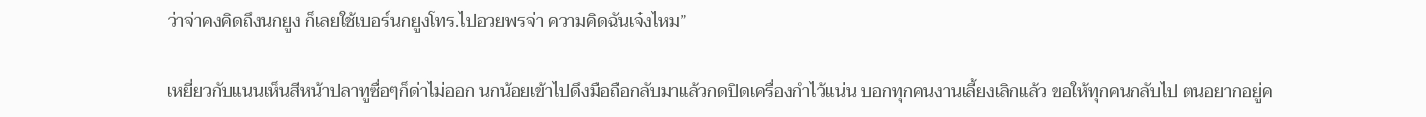ว่าจ่าคงคิดถึงนกยูง ก็เลยใช้เบอร์นกยูงโทร.ไปอวยพรจ่า ความคิดฉันเจ๋งไหม”

เหยี่ยวกับแนนเห็นสีหน้าปลาทูซื่อๆก็ด่าไม่ออก นกน้อยเข้าไปดึงมือถือกลับมาแล้วกดปิดเครื่องกำไว้แน่น บอกทุกคนงานเลี้ยงเลิกแล้ว ขอให้ทุกคนกลับไป ตนอยากอยู่ค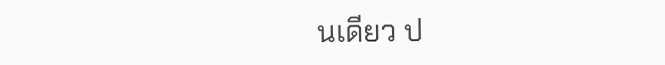นเดียว ป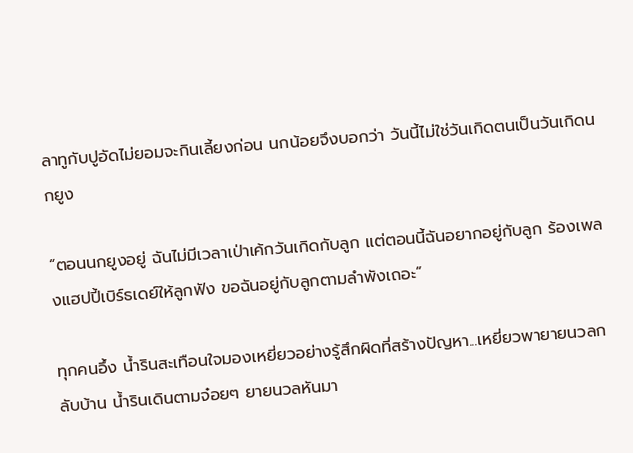ลาทูกับปูอัดไม่ยอมจะกินเลี้ยงก่อน นกน้อยจึงบอกว่า วันนี้ไม่ใช่วันเกิดตนเป็นวันเกิดนกยูง

“ตอนนกยูงอยู่ ฉันไม่มีเวลาเป่าเค้กวันเกิดกับลูก แต่ตอนนี้ฉันอยากอยู่กับลูก ร้องเพลงแฮปปี้เบิร์ธเดย์ให้ลูกฟัง ขอฉันอยู่กับลูกตามลำพังเถอะ”

ทุกคนอึ้ง น้ำรินสะเทือนใจมองเหยี่ยวอย่างรู้สึกผิดที่สร้างปัญหา...เหยี่ยวพายายนวลกลับบ้าน น้ำรินเดินตามจ๋อยๆ ยายนวลหันมา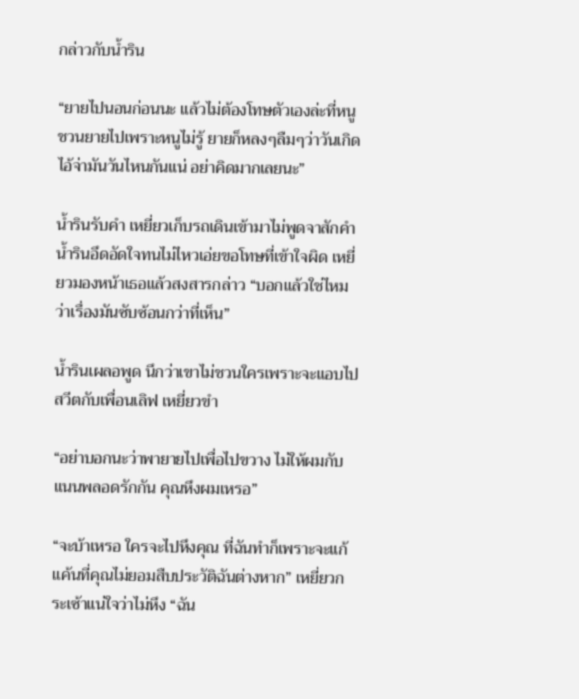กล่าวกับน้ำริน

“ยายไปนอนก่อนนะ แล้วไม่ต้องโทษตัวเองล่ะที่หนูชวนยายไปเพราะหนูไม่รู้ ยายก็หลงๆลืมๆว่าวันเกิดไอ้จ่ามันวันไหนกันแน่ อย่าคิดมากเลยนะ”

น้ำรินรับคำ เหยี่ยวเก็บรถเดินเข้ามาไม่พูดจาสักคำ น้ำรินอึดอัดใจทนไม่ไหวเอ่ยขอโทษที่เข้าใจผิด เหยี่ยวมองหน้าเธอแล้วสงสารกล่าว “บอกแล้วใช่ไหม ว่าเรื่องมันซับซ้อนกว่าที่เห็น”

น้ำรินเผลอพูด นึกว่าเขาไม่ชวนใครเพราะจะแอบไปสวีตกับเพื่อนเลิฟ เหยี่ยวขำ

“อย่าบอกนะว่าพายายไปเพื่อไปขวาง ไม่ให้ผมกับแนนพลอดรักกัน คุณหึงผมเหรอ”

“จะบ้าเหรอ ใครจะไปหึงคุณ ที่ฉันทำก็เพราะจะแก้แค้นที่คุณไม่ยอมสืบประวัติฉันต่างหาก” เหยี่ยวกระเซ้าแน่ใจว่าไม่หึง “ฉัน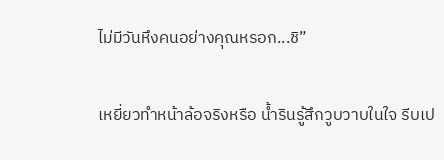ไม่มีวันหึงคนอย่างคุณหรอก...ชิ”

เหยี่ยวทำหน้าล้อจริงหรือ น้ำรินรู้สึกวูบวาบในใจ รีบเป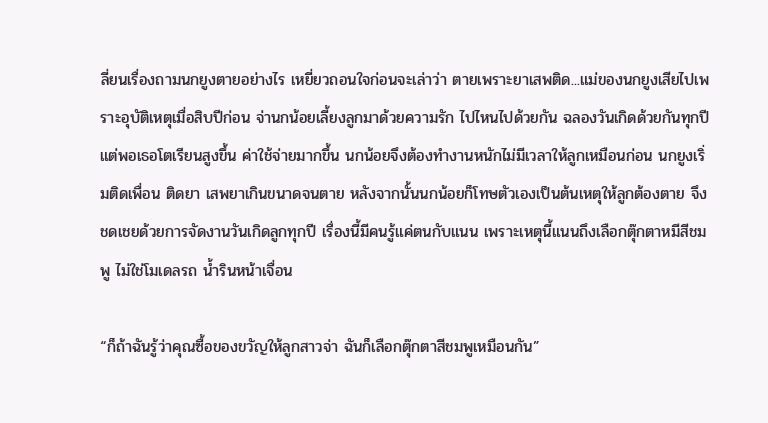ลี่ยนเรื่องถามนกยูงตายอย่างไร เหยี่ยวถอนใจก่อนจะเล่าว่า ตายเพราะยาเสพติด...แม่ของนกยูงเสียไปเพราะอุบัติเหตุเมื่อสิบปีก่อน จ่านกน้อยเลี้ยงลูกมาด้วยความรัก ไปไหนไปด้วยกัน ฉลองวันเกิดด้วยกันทุกปี แต่พอเธอโตเรียนสูงขึ้น ค่าใช้จ่ายมากขึ้น นกน้อยจึงต้องทำงานหนักไม่มีเวลาให้ลูกเหมือนก่อน นกยูงเริ่มติดเพื่อน ติดยา เสพยาเกินขนาดจนตาย หลังจากนั้นนกน้อยก็โทษตัวเองเป็นต้นเหตุให้ลูกต้องตาย จึงชดเชยด้วยการจัดงานวันเกิดลูกทุกปี เรื่องนี้มีคนรู้แค่ตนกับแนน เพราะเหตุนี้แนนถึงเลือกตุ๊กตาหมีสีชมพู ไม่ใช่โมเดลรถ น้ำรินหน้าเจื่อน

“ก็ถ้าฉันรู้ว่าคุณซื้อของขวัญให้ลูกสาวจ่า ฉันก็เลือกตุ๊กตาสีชมพูเหมือนกัน”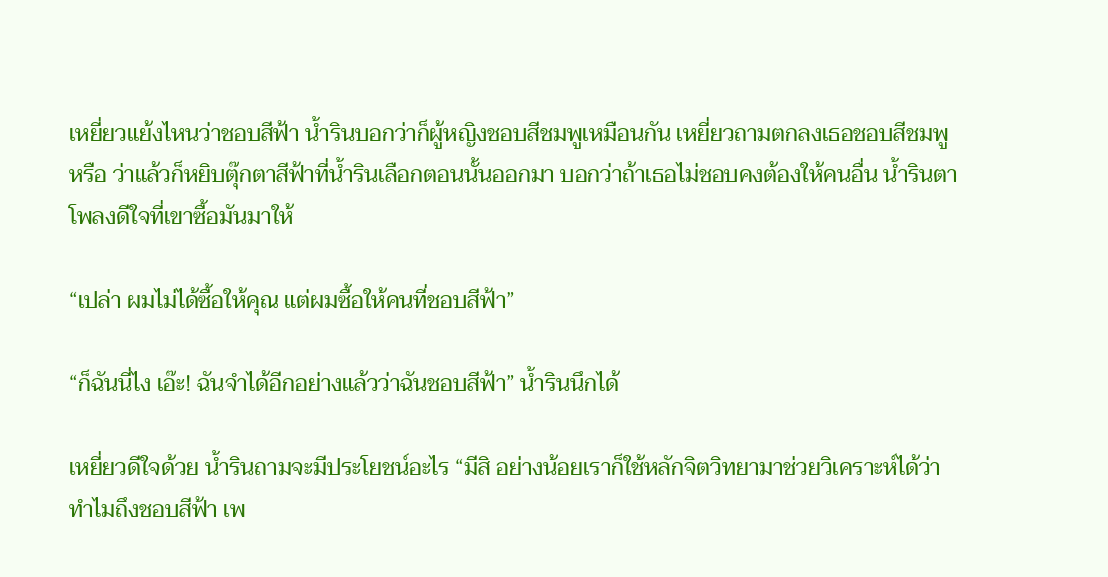เหยี่ยวแย้งไหนว่าชอบสีฟ้า น้ำรินบอกว่าก็ผู้หญิงชอบสีชมพูเหมือนกัน เหยี่ยวถามตกลงเธอชอบสีชมพูหรือ ว่าแล้วก็หยิบตุ๊กตาสีฟ้าที่น้ำรินเลือกตอนนั้นออกมา บอกว่าถ้าเธอไม่ชอบคงต้องให้คนอื่น น้ำรินตาโพลงดีใจที่เขาซื้อมันมาให้

“เปล่า ผมไม่ได้ซื้อให้คุณ แต่ผมซื้อให้คนที่ชอบสีฟ้า”

“ก็ฉันนี่ไง เอ๊ะ! ฉันจำได้อีกอย่างแล้วว่าฉันชอบสีฟ้า” น้ำรินนึกได้

เหยี่ยวดีใจด้วย น้ำรินถามจะมีประโยชน์อะไร “มีสิ อย่างน้อยเราก็ใช้หลักจิตวิทยามาช่วยวิเคราะห์ได้ว่าทำไมถึงชอบสีฟ้า เพ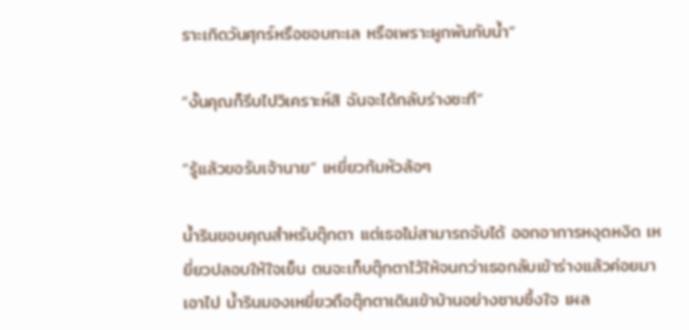ราะเกิดวันศุกร์หรือชอบทะเล หรือเพราะผูกพันกับน้ำ”

“งั้นคุณก็รีบไปวิเคราะห์สิ ฉันจะได้กลับร่างซะที”

“รู้แล้วขอรับเจ้านาย” เหยี่ยวก้มหัวล้อๆ

น้ำรินขอบคุณสำหรับตุ๊กตา แต่เธอไม่สามารถจับได้ ออกอาการหงุดหงิด เหยี่ยวปลอบให้ใจเย็น ตนจะเก็บตุ๊กตาไว้ให้จนกว่าเธอกลับเข้าร่างแล้วค่อยมาเอาไป น้ำรินมองเหยี่ยวถือตุ๊กตาเดินเข้าบ้านอย่างซาบซึ้งใจ เผล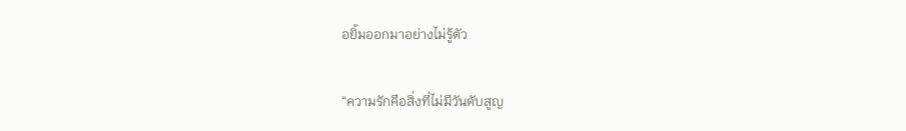อยิ้มออกมาอย่างไม่รู้ตัว

“ความรักคือสิ่งที่ไม่มีวันดับสูญ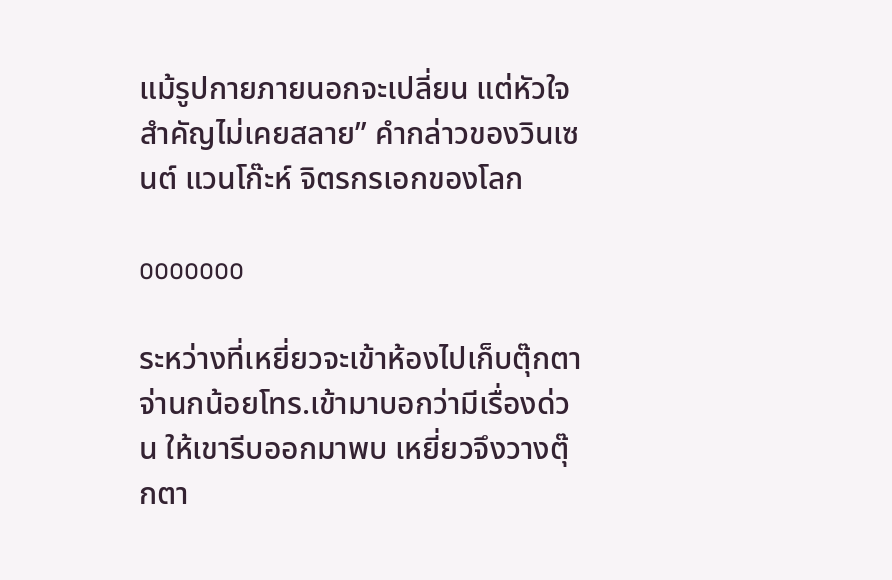แม้รูปกายภายนอกจะเปลี่ยน แต่หัวใจสำคัญไม่เคยสลาย” คำกล่าวของวินเซนต์ แวนโก๊ะห์ จิตรกรเอกของโลก

ooooooo

ระหว่างที่เหยี่ยวจะเข้าห้องไปเก็บตุ๊กตา จ่านกน้อยโทร.เข้ามาบอกว่ามีเรื่องด่วน ให้เขารีบออกมาพบ เหยี่ยวจึงวางตุ๊กตา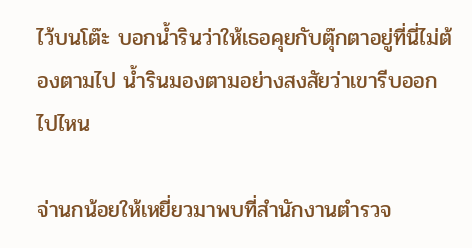ไว้บนโต๊ะ บอกน้ำรินว่าให้เธอคุยกับตุ๊กตาอยู่ที่นี่ไม่ต้องตามไป น้ำรินมองตามอย่างสงสัยว่าเขารีบออกไปไหน

จ่านกน้อยให้เหยี่ยวมาพบที่สำนักงานตำรวจ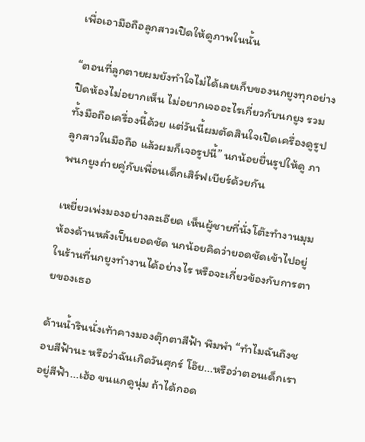เพื่อเอามือถือลูกสาวเปิดให้ดูภาพในนั้น

“ตอนที่ลูกตายผมยังทำใจไม่ได้เลยเก็บของนกยูงทุกอย่าง ปิดห้องไม่อยากเห็น ไม่อยากเจออะไรเกี่ยวกับนกยูง รวมทั้งมือถือเครื่องนี้ด้วย แต่วันนี้ผมตัดสินใจเปิดเครื่องดูรูปลูกสาวในมือถือ แล้วผมก็เจอรูปนี้” นกน้อยยื่นรูปให้ดู ภาพนกยูงถ่ายคู่กับเพื่อนเด็กเสิร์ฟเบียร์ด้วยกัน

เหยี่ยวเพ่งมองอย่างละเอียด เห็นผู้ชายที่นั่งโต๊ะทำงานมุมห้องด้านหลังเป็นยอดชัด นกน้อยคิดว่ายอดชัดเข้าไปอยู่ในร้านที่นกยูงทำงานได้อย่างไร หรือจะเกี่ยวข้องกับการตายของเธอ

ด้านน้ำรินนั่งเท้าคางมองตุ๊กตาสีฟ้า พึมพำ “ทำไมฉันถึงชอบสีฟ้านะ หรือว่าฉันเกิดวันศุกร์ โอ๊ย...หรือว่าตอนเด็กเราอยู่สีฟ้า...เฮ้อ ขนแกดูนุ่ม ถ้าได้กอด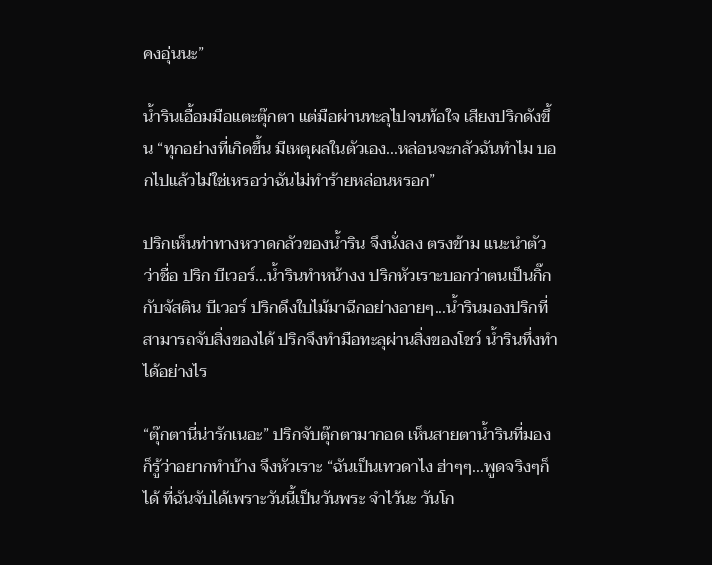คงอุ่นนะ”

น้ำรินเอื้อมมือแตะตุ๊กตา แต่มือผ่านทะลุไปจนท้อใจ เสียงปริกดังขึ้น “ทุกอย่างที่เกิดขึ้น มีเหตุผลในตัวเอง...หล่อนจะกลัวฉันทำไม บอกไปแล้วไม่ใช่เหรอว่าฉันไม่ทำร้ายหล่อนหรอก”

ปริกเห็นท่าทางหวาดกลัวของน้ำริน จึงนั่งลง ตรงข้าม แนะนำตัวว่าชื่อ ปริก บีเวอร์...น้ำรินทำหน้างง ปริกหัวเราะบอกว่าตนเป็นกิ๊กกับจัสติน บีเวอร์ ปริกดึงใบไม้มาฉีกอย่างอายๆ...น้ำรินมองปริกที่สามารถจับสิ่งของได้ ปริกจึงทำมือทะลุผ่านสิ่งของโชว์ น้ำรินทึ่งทำได้อย่างไร

“ตุ๊กตานี่น่ารักเนอะ” ปริกจับตุ๊กตามากอด เห็นสายตาน้ำรินที่มองก็รู้ว่าอยากทำบ้าง จึงหัวเราะ “ฉันเป็นเทวดาไง ฮ่าๆๆ...พูดจริงๆก็ได้ ที่ฉันจับได้เพราะวันนี้เป็นวันพระ จำไว้นะ วันโก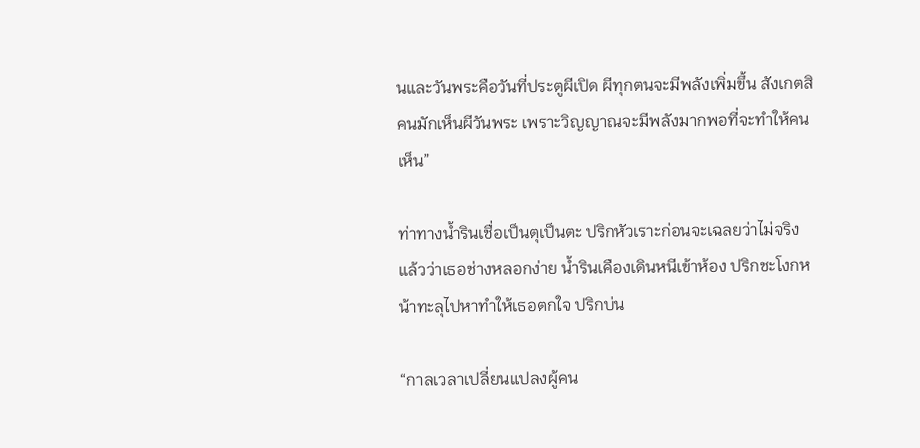นและวันพระคือวันที่ประตูผีเปิด ผีทุกตนจะมีพลังเพิ่มขึ้น สังเกตสิคนมักเห็นผีวันพระ เพราะวิญญาณจะมีพลังมากพอที่จะทำให้คนเห็น”

ท่าทางน้ำรินเชื่อเป็นตุเป็นตะ ปริกหัวเราะก่อนจะเฉลยว่าไม่จริง แล้วว่าเธอช่างหลอกง่าย น้ำรินเคืองเดินหนีเข้าห้อง ปริกชะโงกหน้าทะลุไปหาทำให้เธอตกใจ ปริกบ่น

“กาลเวลาเปลี่ยนแปลงผู้คน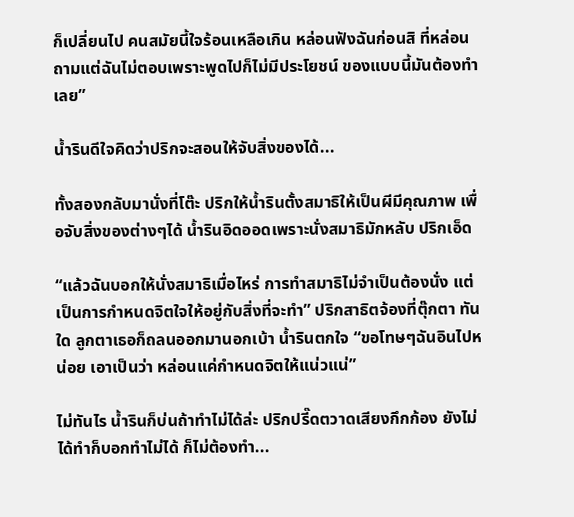ก็เปลี่ยนไป คนสมัยนี้ใจร้อนเหลือเกิน หล่อนฟังฉันก่อนสิ ที่หล่อนถามแต่ฉันไม่ตอบเพราะพูดไปก็ไม่มีประโยชน์ ของแบบนี้มันต้องทำเลย”

น้ำรินดีใจคิดว่าปริกจะสอนให้จับสิ่งของได้...

ทั้งสองกลับมานั่งที่โต๊ะ ปริกให้น้ำรินตั้งสมาธิให้เป็นผีมีคุณภาพ เพื่อจับสิ่งของต่างๆได้ น้ำรินอิดออดเพราะนั่งสมาธิมักหลับ ปริกเอ็ด

“แล้วฉันบอกให้นั่งสมาธิเมื่อไหร่ การทำสมาธิไม่จำเป็นต้องนั่ง แต่เป็นการกำหนดจิตใจให้อยู่กับสิ่งที่จะทำ” ปริกสาธิตจ้องที่ตุ๊กตา ทันใด ลูกตาเธอก็ถลนออกมานอกเบ้า น้ำรินตกใจ “ขอโทษๆฉันอินไปหน่อย เอาเป็นว่า หล่อนแค่กำหนดจิตให้แน่วแน่”

ไม่ทันไร น้ำรินก็บ่นถ้าทำไม่ได้ล่ะ ปริกปรี๊ดตวาดเสียงกึกก้อง ยังไม่ได้ทำก็บอกทำไม่ได้ ก็ไม่ต้องทำ...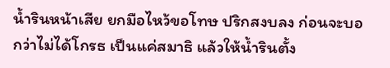น้ำรินหน้าเสีย ยกมือไหว้ขอโทษ ปริกสงบลง ก่อนจะบอกว่าไม่ได้โกรธ เป็นแค่สมาธิ แล้วให้น้ำรินตั้ง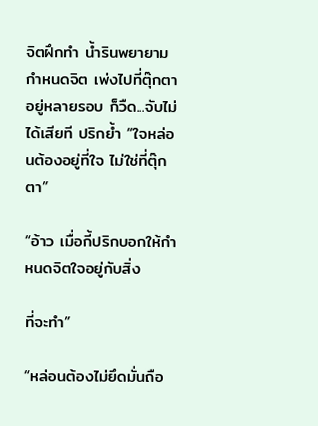จิตฝึกทำ น้ำรินพยายามกำหนดจิต เพ่งไปที่ตุ๊กตาอยู่หลายรอบ ก็วืด...จับไม่ได้เสียที ปริกย้ำ “ใจหล่อนต้องอยู่ที่ใจ ไม่ใช่ที่ตุ๊กตา”

“อ้าว เมื่อกี้ปริกบอกให้กำหนดจิตใจอยู่กับสิ่ง

ที่จะทำ”

“หล่อนต้องไม่ยึดมั่นถือ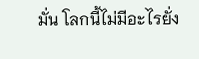มั่น โลกนี้ไม่มีอะไรยั่ง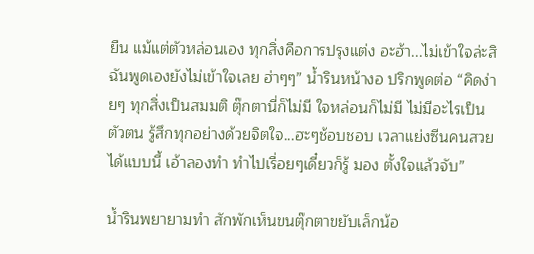ยืน แม้แต่ตัวหล่อนเอง ทุกสิ่งคือการปรุงแต่ง อะฮ้า...ไม่เข้าใจล่ะสิ ฉันพูดเองยังไม่เข้าใจเลย ฮ่าๆๆ” น้ำรินหน้างอ ปริกพูดต่อ “คิดง่ายๆ ทุกสิ่งเป็นสมมติ ตุ๊กตานี่ก็ไม่มี ใจหล่อนก็ไม่มี ไม่มีอะไรเป็นตัวตน รู้สึกทุกอย่างด้วยจิตใจ...ฮะๆช้อบชอบ เวลาแย่งซีนคนสวยได้แบบนี้ เอ้าลองทำ ทำไปเรื่อยๆเดี๋ยวก็รู้ มอง ตั้งใจแล้วจับ”

น้ำรินพยายามทำ สักพักเห็นขนตุ๊กตาขยับเล็กน้อ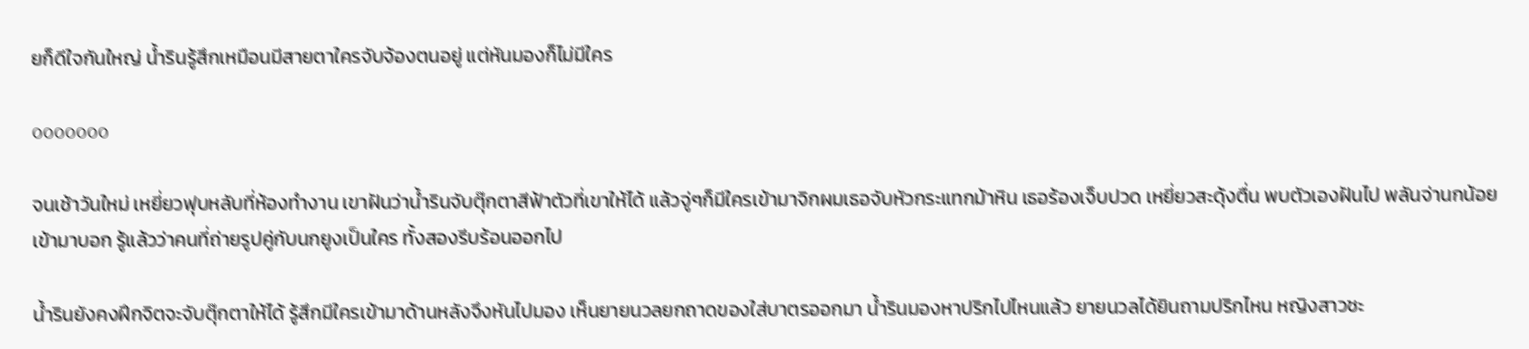ยก็ดีใจกันใหญ่ น้ำรินรู้สึกเหมือนมีสายตาใครจับจ้องตนอยู่ แต่หันมองก็ไม่มีใคร

ooooooo

จนเช้าวันใหม่ เหยี่ยวฟุบหลับที่ห้องทำงาน เขาฝันว่าน้ำรินจับตุ๊กตาสีฟ้าตัวที่เขาให้ได้ แล้วจู่ๆก็มีใครเข้ามาจิกผมเธอจับหัวกระแทกม้าหิน เธอร้องเจ็บปวด เหยี่ยวสะดุ้งตื่น พบตัวเองฝันไป พลันจ่านกน้อยเข้ามาบอก รู้แล้วว่าคนที่ถ่ายรูปคู่กับนกยูงเป็นใคร ทั้งสองรีบร้อนออกไป

น้ำรินยังคงฝึกจิตจะจับตุ๊กตาให้ได้ รู้สึกมีใครเข้ามาด้านหลังจึงหันไปมอง เห็นยายนวลยกถาดของใส่บาตรออกมา น้ำรินมองหาปริกไปไหนแล้ว ยายนวลได้ยินถามปริกไหน หญิงสาวชะ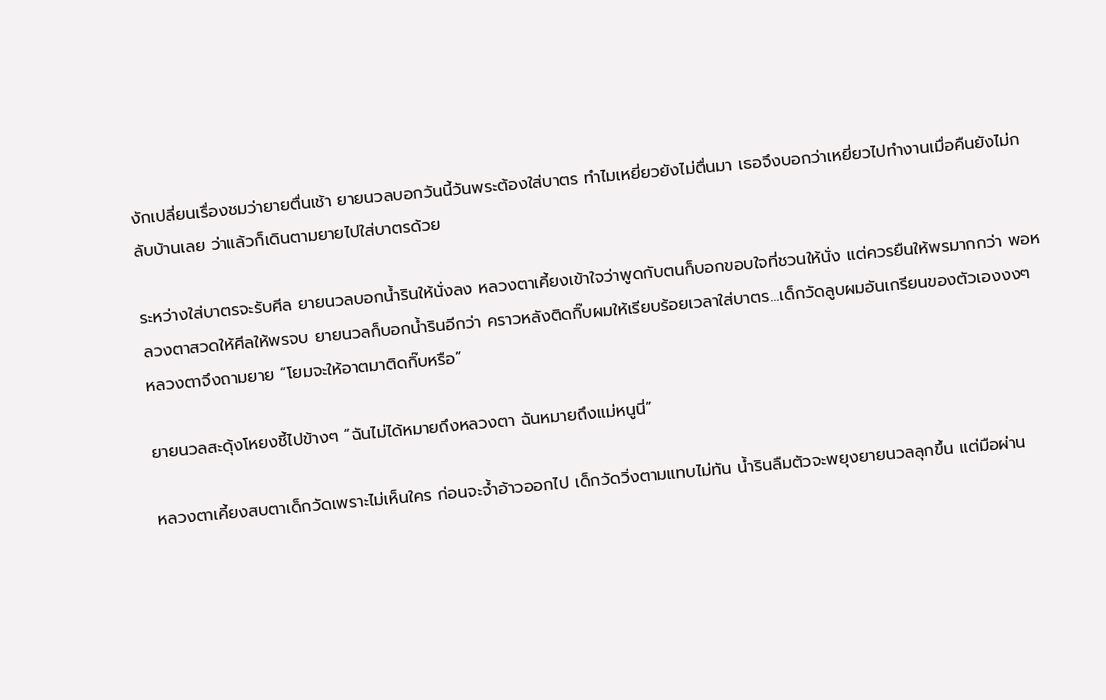งักเปลี่ยนเรื่องชมว่ายายตื่นเช้า ยายนวลบอกวันนี้วันพระต้องใส่บาตร ทำไมเหยี่ยวยังไม่ตื่นมา เธอจึงบอกว่าเหยี่ยวไปทำงานเมื่อคืนยังไม่กลับบ้านเลย ว่าแล้วก็เดินตามยายไปใส่บาตรด้วย

ระหว่างใส่บาตรจะรับศีล ยายนวลบอกน้ำรินให้นั่งลง หลวงตาเคี้ยงเข้าใจว่าพูดกับตนก็บอกขอบใจที่ชวนให้นั่ง แต่ควรยืนให้พรมากกว่า พอหลวงตาสวดให้ศีลให้พรจบ ยายนวลก็บอกน้ำรินอีกว่า คราวหลังติดกิ๊บผมให้เรียบร้อยเวลาใส่บาตร...เด็กวัดลูบผมอันเกรียนของตัวเองงงๆ หลวงตาจึงถามยาย “โยมจะให้อาตมาติดกิ๊บหรือ”

ยายนวลสะดุ้งโหยงชี้ไปข้างๆ “ฉันไม่ได้หมายถึงหลวงตา ฉันหมายถึงแม่หนูนี่”

หลวงตาเคี้ยงสบตาเด็กวัดเพราะไม่เห็นใคร ก่อนจะจ้ำอ้าวออกไป เด็กวัดวิ่งตามแทบไม่ทัน น้ำรินลืมตัวจะพยุงยายนวลลุกขึ้น แต่มือผ่าน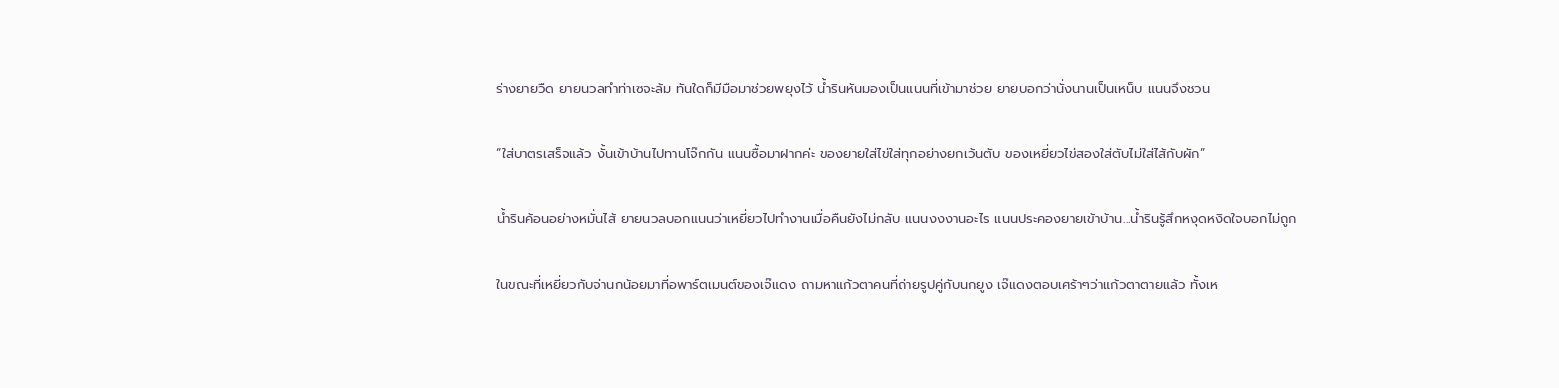ร่างยายวืด ยายนวลทำท่าเซจะล้ม ทันใดก็มีมือมาช่วยพยุงไว้ น้ำรินหันมองเป็นแนนที่เข้ามาช่วย ยายบอกว่านั่งนานเป็นเหน็บ แนนจึงชวน

“ใส่บาตรเสร็จแล้ว งั้นเข้าบ้านไปทานโจ๊กกัน แนนซื้อมาฝากค่ะ ของยายใส่ไข่ใส่ทุกอย่างยกเว้นตับ ของเหยี่ยวไข่สองใส่ตับไม่ใส่ไส้กับผัก”

น้ำรินค้อนอย่างหมั่นไส้ ยายนวลบอกแนนว่าเหยี่ยวไปทำงานเมื่อคืนยังไม่กลับ แนนงงงานอะไร แนนประคองยายเข้าบ้าน...น้ำรินรู้สึกหงุดหงิดใจบอกไม่ถูก

ในขณะที่เหยี่ยวกับจ่านกน้อยมาที่อพาร์ตเมนต์ของเจ๊แดง ถามหาแก้วตาคนที่ถ่ายรูปคู่กับนกยูง เจ๊แดงตอบเศร้าๆว่าแก้วตาตายแล้ว ทั้งเห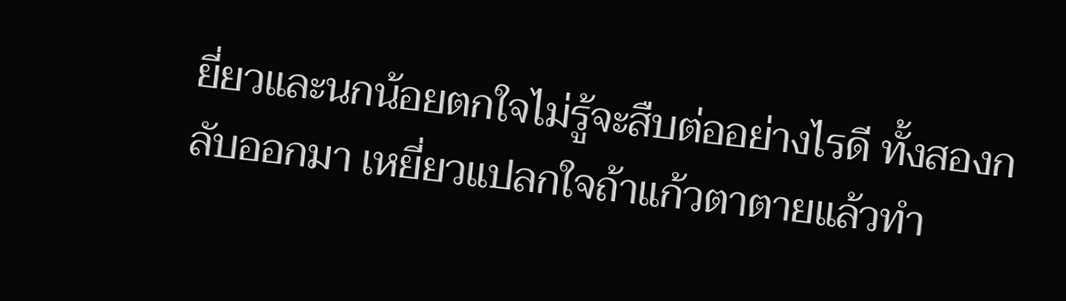ยี่ยวและนกน้อยตกใจไม่รู้จะสืบต่ออย่างไรดี ทั้งสองกลับออกมา เหยี่ยวแปลกใจถ้าแก้วตาตายแล้วทำ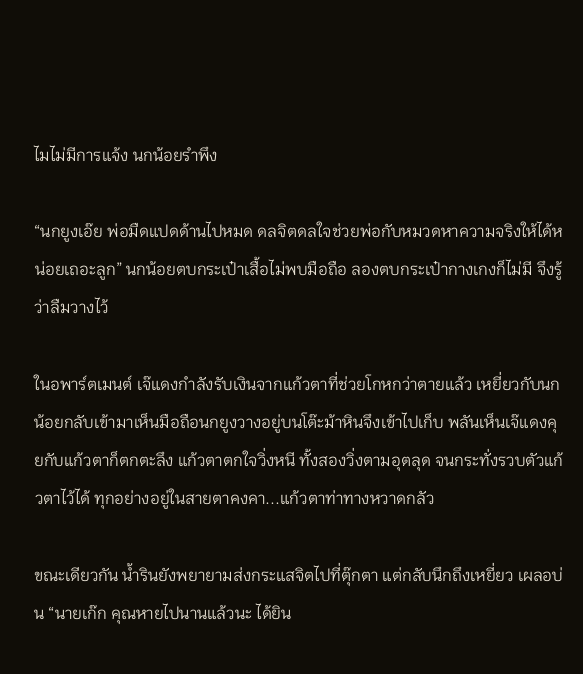ไมไม่มีการแจ้ง นกน้อยรำพึง

“นกยูงเอ๊ย พ่อมืดแปดด้านไปหมด ดลจิตดลใจช่วยพ่อกับหมวดหาความจริงให้ได้หน่อยเถอะลูก” นกน้อยตบกระเป๋าเสื้อไม่พบมือถือ ลองตบกระเป๋ากางเกงก็ไม่มี จึงรู้ว่าลืมวางไว้

ในอพาร์ตเมนต์ เจ๊แดงกำลังรับเงินจากแก้วตาที่ช่วยโกหกว่าตายแล้ว เหยี่ยวกับนกน้อยกลับเข้ามาเห็นมือถือนกยูงวางอยู่บนโต๊ะม้าหินจึงเข้าไปเก็บ พลันเห็นเจ๊แดงคุยกับแก้วตาก็ตกตะลึง แก้วตาตกใจวิ่งหนี ทั้งสองวิ่งตามอุตลุด จนกระทั่งรวบตัวแก้วตาไว้ได้ ทุกอย่างอยู่ในสายตาคงคา...แก้วตาท่าทางหวาดกลัว

ขณะเดียวกัน น้ำรินยังพยายามส่งกระแสจิตไปที่ตุ๊กตา แต่กลับนึกถึงเหยี่ยว เผลอบ่น “นายเก๊ก คุณหายไปนานแล้วนะ ได้ยิน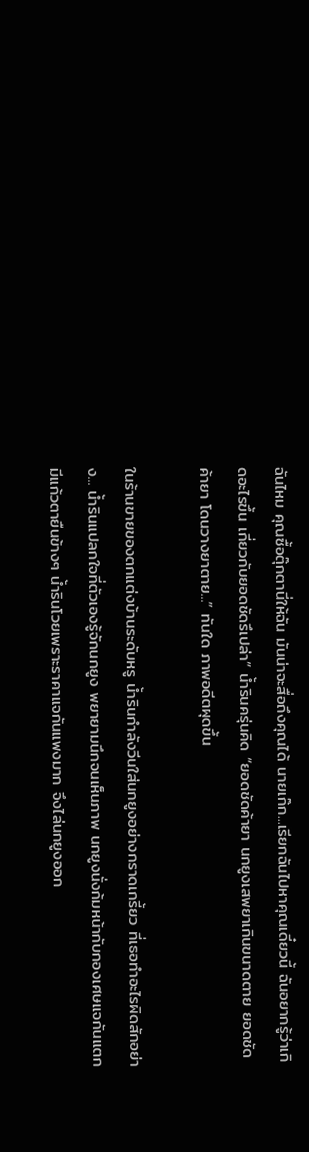ฉันไหม คุณซื้อตุ๊กตานี่ให้ฉัน มันน่าจะสื่อถึงคุณได้ นายเก๊ก...เรียกฉันไปหาคุณเดี๋ยวนี้ ฉันอยากรู้ว่าเกิดอะไรขึ้น เกี่ยวกับยอดชัดรึเปล่า” น้ำรินครุ่นคิด “ยอดชัดค้ายา นกยูงเสพยาเกินขนาดตาย ยอดชัดค้ายา โดนวางยาตาย...” ทันใด ภาพอดีตผุดขึ้น

ในร้านขายของตกแต่งบ้านระดับหรู น้ำรินกำลังวีนใส่นกยูงอย่างกราดเกรี้ยว ที่เธอทำอะไรผิดสักอย่าง... น้ำรินแปลกใจที่ตัวเองรู้จักนกยูง พยายามนึกจนเห็นภาพ นกยูงนั่งก้มหน้ากับกองเศษแจกันแตก มีแก้วตายืนข้างๆ น้ำรินโวยเพราะราคาแจกันแพงมาก จึงไล่นกยูงออก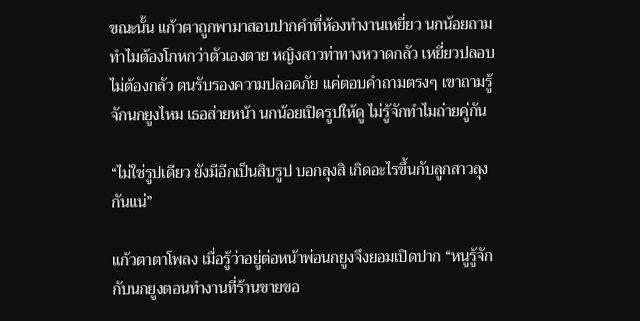ขณะนั้น แก้วตาถูกพามาสอบปากคำที่ห้องทำงานเหยี่ยว นกน้อยถามทำไมต้องโกหกว่าตัวเองตาย หญิงสาวท่าทางหวาดกลัว เหยี่ยวปลอบ ไม่ต้องกลัว ตนรับรองความปลอดภัย แค่ตอบคำถามตรงๆ เขาถามรู้จักนกยูงไหม เธอส่ายหน้า นกน้อยเปิดรูปให้ดู ไม่รู้จักทำไมถ่ายคู่กัน

“ไม่ใช่รูปเดียว ยังมีอีกเป็นสิบรูป บอกลุงสิ เกิดอะไรขึ้นกับลูกสาวลุงกันแน่”

แก้วตาตาโพลง เมื่อรู้ว่าอยู่ต่อหน้าพ่อนกยูงจึงยอมเปิดปาก “หนูรู้จักกับนกยูงตอนทำงานที่ร้านขายขอ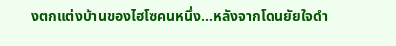งตกแต่งบ้านของไฮโซคนหนึ่ง...หลังจากโดนยัยใจดำ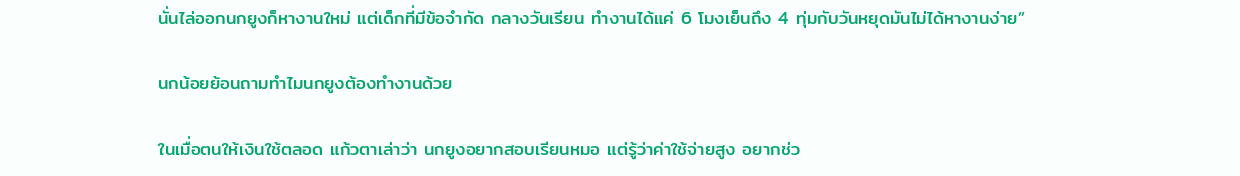นั่นไล่ออกนกยูงก็หางานใหม่ แต่เด็กที่มีข้อจำกัด กลางวันเรียน ทำงานได้แค่ 6 โมงเย็นถึง 4 ทุ่มกับวันหยุดมันไม่ได้หางานง่าย”

นกน้อยย้อนถามทำไมนกยูงต้องทำงานด้วย

ในเมื่อตนให้เงินใช้ตลอด แก้วตาเล่าว่า นกยูงอยากสอบเรียนหมอ แต่รู้ว่าค่าใช้จ่ายสูง อยากช่ว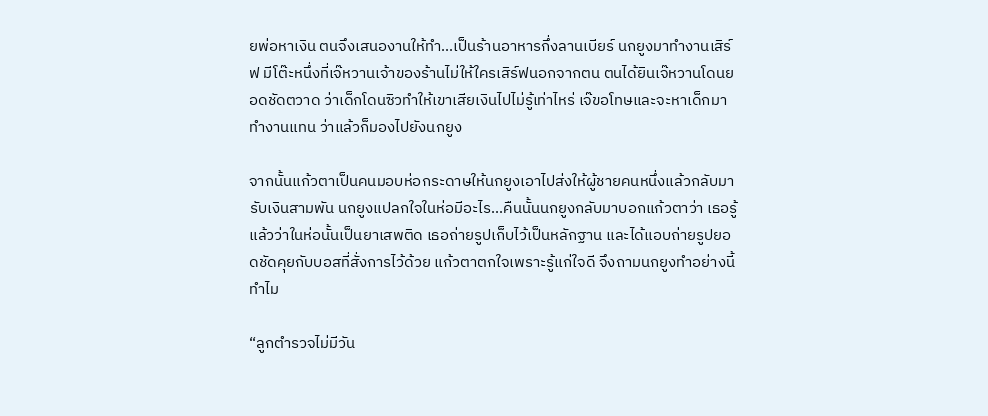ยพ่อหาเงิน ตนจึงเสนองานให้ทำ...เป็นร้านอาหารกึ่งลานเบียร์ นกยูงมาทำงานเสิร์ฟ มีโต๊ะหนึ่งที่เจ๊หวานเจ้าของร้านไม่ให้ใครเสิร์ฟนอกจากตน ตนได้ยินเจ๊หวานโดนยอดชัดตวาด ว่าเด็กโดนซิวทำให้เขาเสียเงินไปไม่รู้เท่าไหร่ เจ๊ขอโทษและจะหาเด็กมาทำงานแทน ว่าแล้วก็มองไปยังนกยูง

จากนั้นแก้วตาเป็นคนมอบห่อกระดาษให้นกยูงเอาไปส่งให้ผู้ชายคนหนึ่งแล้วกลับมารับเงินสามพัน นกยูงแปลกใจในห่อมีอะไร...คืนนั้นนกยูงกลับมาบอกแก้วตาว่า เธอรู้แล้วว่าในห่อนั้นเป็นยาเสพติด เธอถ่ายรูปเก็บไว้เป็นหลักฐาน และได้แอบถ่ายรูปยอดชัดคุยกับบอสที่สั่งการไว้ด้วย แก้วตาตกใจเพราะรู้แก่ใจดี จึงถามนกยูงทำอย่างนี้ทำไม

“ลูกตำรวจไม่มีวัน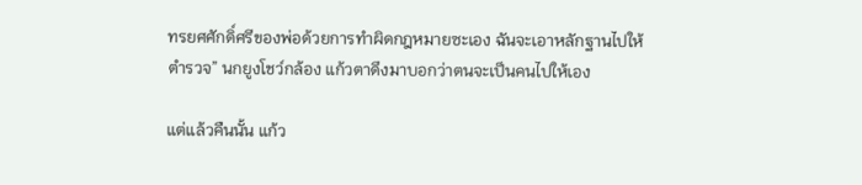ทรยศศักดิ์ศรีของพ่อด้วยการทำผิดกฎหมายซะเอง ฉันจะเอาหลักฐานไปให้ตำรวจ” นกยูงโชว์กล้อง แก้วตาดึงมาบอกว่าตนจะเป็นคนไปให้เอง

แต่แล้วคืนนั้น แก้ว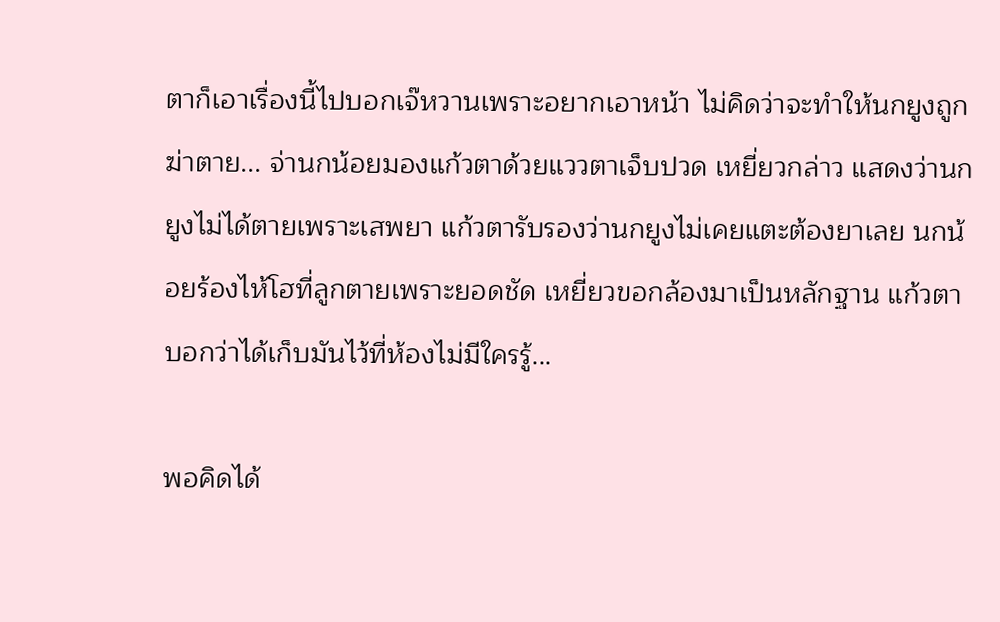ตาก็เอาเรื่องนี้ไปบอกเจ๊หวานเพราะอยากเอาหน้า ไม่คิดว่าจะทำให้นกยูงถูกฆ่าตาย... จ่านกน้อยมองแก้วตาด้วยแววตาเจ็บปวด เหยี่ยวกล่าว แสดงว่านกยูงไม่ได้ตายเพราะเสพยา แก้วตารับรองว่านกยูงไม่เคยแตะต้องยาเลย นกน้อยร้องไห้โฮที่ลูกตายเพราะยอดชัด เหยี่ยวขอกล้องมาเป็นหลักฐาน แก้วตาบอกว่าได้เก็บมันไว้ที่ห้องไม่มีใครรู้...

พอคิดได้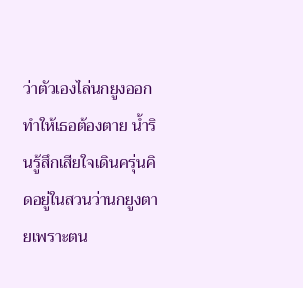ว่าตัวเองไล่นกยูงออกทำให้เธอต้องตาย น้ำรินรู้สึกเสียใจเดินครุ่นคิดอยู่ในสวนว่านกยูงตายเพราะตน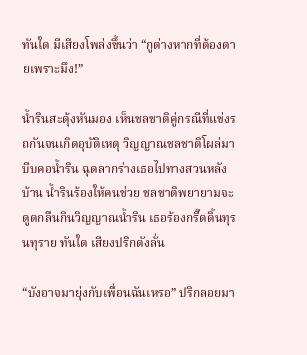ทันใด มีเสียงโพล่งขึ้นว่า “กูต่างหากที่ต้องตายเพราะมึง!”

น้ำรินสะดุ้งหันมอง เห็นชลชาติคู่กรณีที่แข่งรถกันจนเกิดอุบัติเหตุ วิญญาณชลชาติโผล่มาบีบคอน้ำริน ฉุดลากร่างเธอไปทางสวนหลังบ้าน น้ำรินร้องให้คนช่วย ชลชาติพยายามจะดูดกลืนกินวิญญาณน้ำริน เธอร้องกรี๊ดดิ้นทุรนทุราย ทันใด เสียงปริกดังลั่น

“บังอาจมายุ่งกับเพื่อนฉันเหรอ” ปริกลอยมา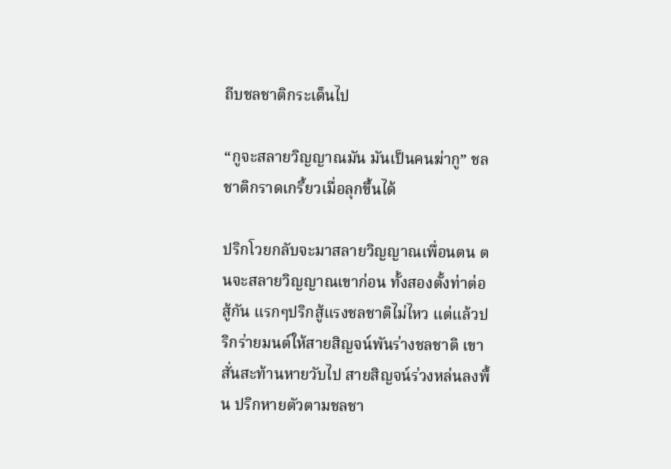ถีบชลชาติกระเด็นไป

“กูจะสลายวิญญาณมัน มันเป็นคนฆ่ากู” ชลชาติกราดเกรี้ยวเมื่อลุกขึ้นได้

ปริกโวยกลับจะมาสลายวิญญาณเพื่อนตน ตนจะสลายวิญญาณเขาก่อน ทั้งสองตั้งท่าต่อสู้กัน แรกๆปริกสู้แรงชลชาติไม่ไหว แต่แล้วปริกร่ายมนต์ให้สายสิญจน์พันร่างชลชาติ เขาสั่นสะท้านหายวับไป สายสิญจน์ร่วงหล่นลงพื้น ปริกหายตัวตามชลชา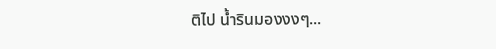ติไป น้ำรินมองงงๆ...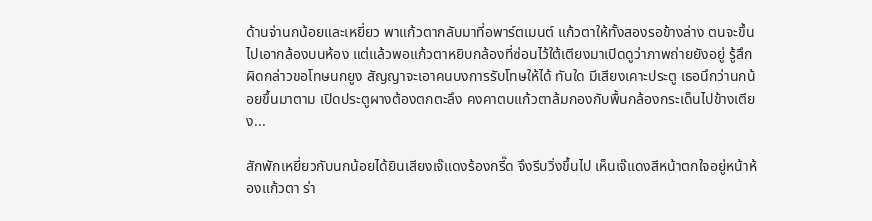ด้านจ่านกน้อยและเหยี่ยว พาแก้วตากลับมาที่อพาร์ตเมนต์ แก้วตาให้ทั้งสองรอข้างล่าง ตนจะขึ้นไปเอากล้องบนห้อง แต่แล้วพอแก้วตาหยิบกล้องที่ซ่อนไว้ใต้เตียงมาเปิดดูว่าภาพถ่ายยังอยู่ รู้สึกผิดกล่าวขอโทษนกยูง สัญญาจะเอาคนบงการรับโทษให้ได้ ทันใด มีเสียงเคาะประตู เธอนึกว่านกน้อยขึ้นมาตาม เปิดประตูผางต้องตกตะลึง คงคาตบแก้วตาล้มกองกับพื้นกล้องกระเด็นไปข้างเตียง...

สักพักเหยี่ยวกับนกน้อยได้ยินเสียงเจ๊แดงร้องกรี๊ด จึงรีบวิ่งขึ้นไป เห็นเจ๊แดงสีหน้าตกใจอยู่หน้าห้องแก้วตา ร่า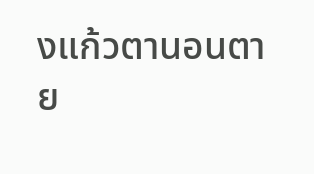งแก้วตานอนตาย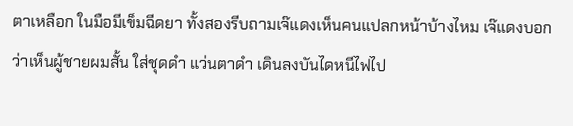ตาเหลือก ในมือมีเข็มฉีดยา ทั้งสองรีบถามเจ๊แดงเห็นคนแปลกหน้าบ้างไหม เจ๊แดงบอกว่าเห็นผู้ชายผมสั้น ใส่ชุดดำ แว่นตาดำ เดินลงบันไดหนีไฟไป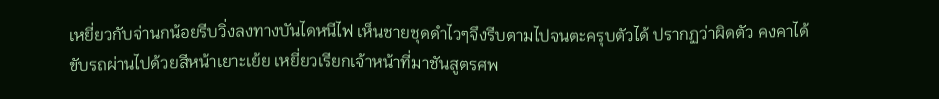เหยี่ยวกับจ่านกน้อยรีบวิ่งลงทางบันไดหนีไฟ เห็นชายชุดดำไวๆจึงรีบตามไปจนตะครุบตัวได้ ปรากฏว่าผิดตัว คงคาได้ขับรถผ่านไปด้วยสีหน้าเยาะเย้ย เหยี่ยวเรียกเจ้าหน้าที่มาชันสูตรศพ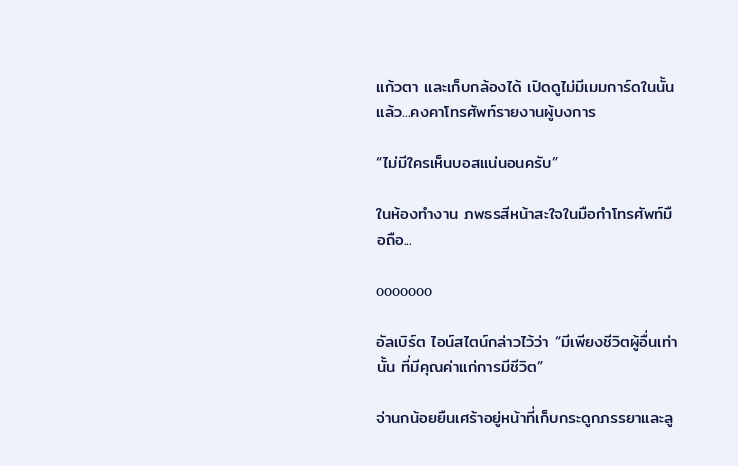แก้วตา และเก็บกล้องได้ เปิดดูไม่มีเมมการ์ดในนั้นแล้ว...คงคาโทรศัพท์รายงานผู้บงการ

“ไม่มีใครเห็นบอสแน่นอนครับ”

ในห้องทำงาน ภพธรสีหน้าสะใจในมือกำโทรศัพท์มือถือ...

ooooooo

อัลเบิร์ต ไอน์สไตน์กล่าวไว้ว่า “มีเพียงชีวิตผู้อื่นเท่านั้น ที่มีคุณค่าแก่การมีชีวิต”

จ่านกน้อยยืนเศร้าอยู่หน้าที่เก็บกระดูกภรรยาและลู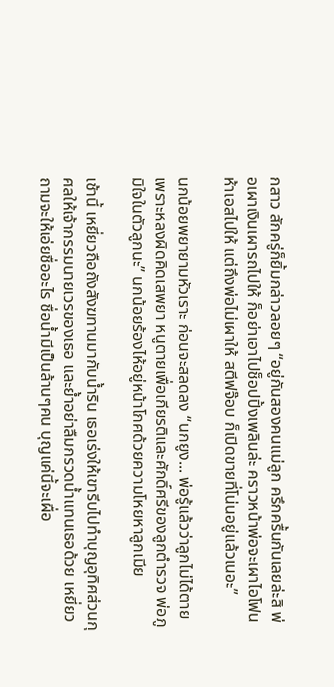กสาว สักครู่ก็ยิ้มกล่าวลอยๆ “อยู่กันสองคนแม่ลูก ครึกครื้นกันเลยล่ะสิ พ่อเผาเงินเผารถไปให้ ก็อย่าเอาไปช็อปปิ้งเพลินล่ะ คราวหน้าพ่อจะเผาไอโฟนห้าเอสไปให้ แต่ถึงพ่อไม่เผาให้ สตีฟจ๊อบ ก็เปิดขายที่โน่นอยู่แล้วเนอะ”

นกน้อยพยายามหัวเราะ ก่อนจะสลดลง “นกยูง... พ่อรู้แล้วว่าลูกไม่ได้ตายเพราะหลงผิดคิดเสพยา หนูตายเพื่อเกียรติและศักดิ์ศรีของลูกตำรวจ พ่อภูมิใจในตัวลูกนะ” นกน้อยร้องไห้อยู่หน้าโกศด้วยความโหยหาลูกเมีย

เช้านี้ เหยี่ยวถือถังสังฆทานมากับน้ำริน เธอเร่งให้เขารีบไปทำบุญอุทิศส่วนกุศลให้เจ้ากรรมนายเวรของเธอ และย้ำอย่าลืมกรวดน้ำแทนเธอด้วย เหยี่ยวถามจะให้เอ่ยชื่ออะไร ชื่อน้ำมีเป็นล้านๆคน บุญแค่นี้จะเผื่อ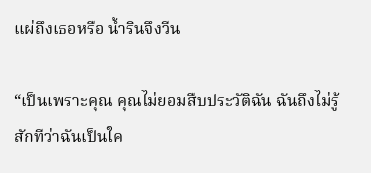แผ่ถึงเธอหรือ น้ำรินจึงวีน

“เป็นเพราะคุณ คุณไม่ยอมสืบประวัติฉัน ฉันถึงไม่รู้สักทีว่าฉันเป็นใค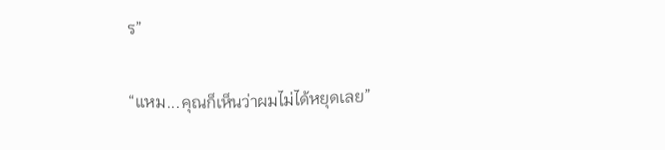ร”

“แหม...คุณก็เห็นว่าผมไม่ได้หยุดเลย”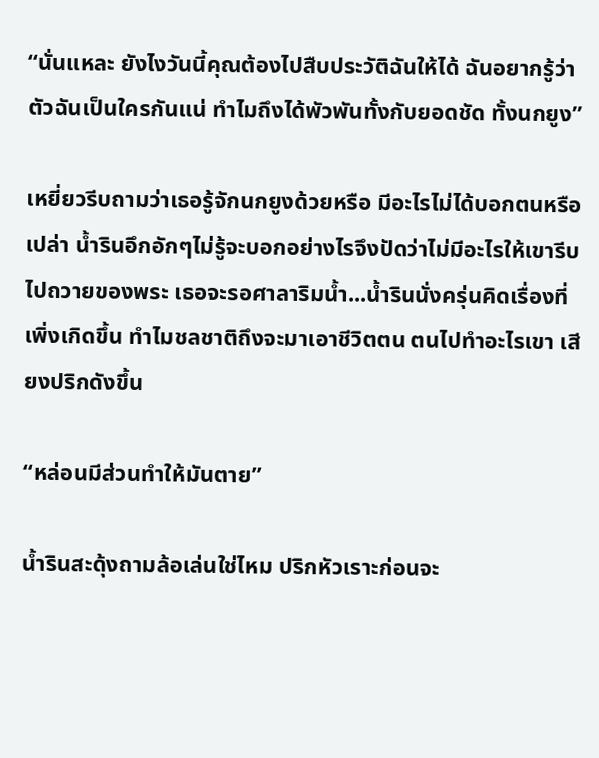“นั่นแหละ ยังไงวันนี้คุณต้องไปสืบประวัติฉันให้ได้ ฉันอยากรู้ว่าตัวฉันเป็นใครกันแน่ ทำไมถึงได้พัวพันทั้งกับยอดชัด ทั้งนกยูง”

เหยี่ยวรีบถามว่าเธอรู้จักนกยูงด้วยหรือ มีอะไรไม่ได้บอกตนหรือเปล่า น้ำรินอึกอักๆไม่รู้จะบอกอย่างไรจึงปัดว่าไม่มีอะไรให้เขารีบไปถวายของพระ เธอจะรอศาลาริมน้ำ...น้ำรินนั่งครุ่นคิดเรื่องที่เพิ่งเกิดขึ้น ทำไมชลชาติถึงจะมาเอาชีวิตตน ตนไปทำอะไรเขา เสียงปริกดังขึ้น

“หล่อนมีส่วนทำให้มันตาย”

น้ำรินสะดุ้งถามล้อเล่นใช่ไหม ปริกหัวเราะก่อนจะ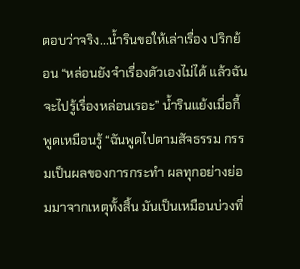ตอบว่าจริง...น้ำรินขอให้เล่าเรื่อง ปริกย้อน “หล่อนยังจำเรื่องตัวเองไม่ได้ แล้วฉันจะไปรู้เรื่องหล่อนเรอะ” น้ำรินแย้งเมื่อกี้พูดเหมือนรู้ “ฉันพูดไปตามสัจธรรม กรรมเป็นผลของการกระทำ ผลทุกอย่างย่อมมาจากเหตุทั้งสิ้น มันเป็นเหมือนบ่วงที่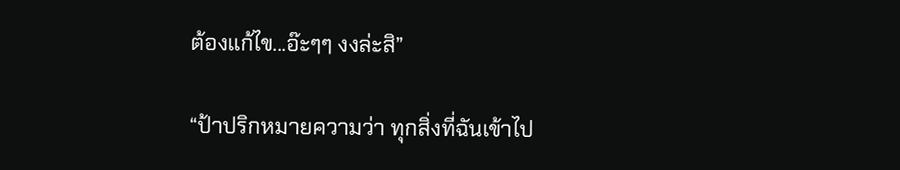ต้องแก้ไข...อ๊ะๆๆ งงล่ะสิ”

“ป้าปริกหมายความว่า ทุกสิ่งที่ฉันเข้าไป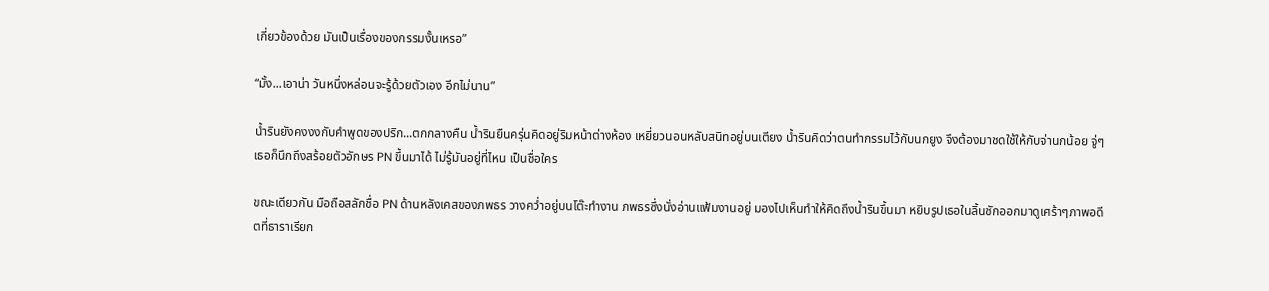เกี่ยวข้องด้วย มันเป็นเรื่องของกรรมงั้นเหรอ”

“มั้ง...เอาน่า วันหนึ่งหล่อนจะรู้ด้วยตัวเอง อีกไม่นาน”

น้ำรินยังคงงงกับคำพูดของปริก...ตกกลางคืน น้ำรินยืนครุ่นคิดอยู่ริมหน้าต่างห้อง เหยี่ยวนอนหลับสนิทอยู่บนเตียง น้ำรินคิดว่าตนทำกรรมไว้กับนกยูง จึงต้องมาชดใช้ให้กับจ่านกน้อย จู่ๆเธอก็นึกถึงสร้อยตัวอักษร PN ขึ้นมาได้ ไม่รู้มันอยู่ที่ไหน เป็นชื่อใคร

ขณะเดียวกัน มือถือสลักชื่อ PN ด้านหลังเคสของภพธร วางคว่ำอยู่บนโต๊ะทำงาน ภพธรซึ่งนั่งอ่านแฟ้มงานอยู่ มองไปเห็นทำให้คิดถึงน้ำรินขึ้นมา หยิบรูปเธอในลิ้นชักออกมาดูเศร้าๆภาพอดีตที่ธาราเรียก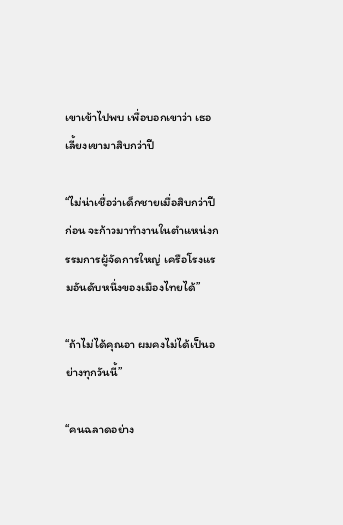เขาเข้าไปพบ เพื่อบอกเขาว่า เธอเลี้ยงเขามาสิบกว่าปี

“ไม่น่าเชื่อว่าเด็กชายเมื่อสิบกว่าปีก่อน จะก้าวมาทำงานในตำแหน่งกรรมการผู้จัดการใหญ่ เครือโรงแรมอันดับหนึ่งของเมืองไทยได้”

“ถ้าไม่ได้คุณอา ผมคงไม่ได้เป็นอย่างทุกวันนี้”

“คนฉลาดอย่าง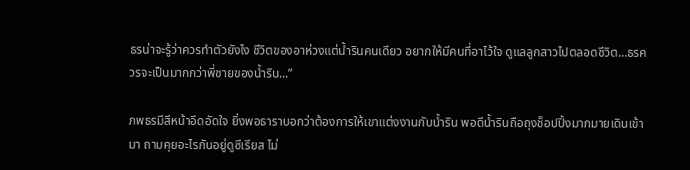ธรน่าจะรู้ว่าควรทำตัวยังไง ชีวิตของอาห่วงแต่น้ำรินคนเดียว อยากให้มีคนที่อาไว้ใจ ดูแลลูกสาวไปตลอดชีวิต...ธรควรจะเป็นมากกว่าพี่ชายของน้ำริน...”

ภพธรมีสีหน้าอึดอัดใจ ยิ่งพอธาราบอกว่าต้องการให้เขาแต่งงานกับน้ำริน พอดีน้ำรินถือถุงช็อปปิ้งมากมายเดินเข้ามา ถามคุยอะไรกันอยู่ดูซีเรียส ไม่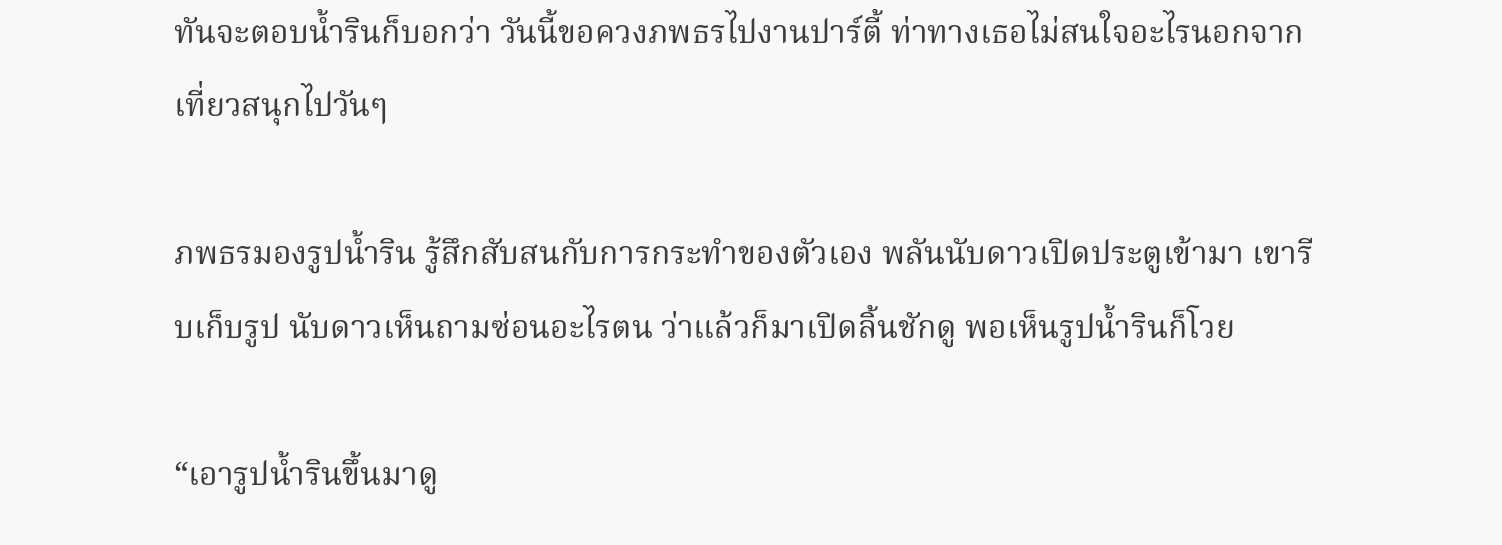ทันจะตอบน้ำรินก็บอกว่า วันนี้ขอควงภพธรไปงานปาร์ตี้ ท่าทางเธอไม่สนใจอะไรนอกจากเที่ยวสนุกไปวันๆ

ภพธรมองรูปน้ำริน รู้สึกสับสนกับการกระทำของตัวเอง พลันนับดาวเปิดประตูเข้ามา เขารีบเก็บรูป นับดาวเห็นถามซ่อนอะไรตน ว่าแล้วก็มาเปิดลิ้นชักดู พอเห็นรูปน้ำรินก็โวย

“เอารูปน้ำรินขึ้นมาดู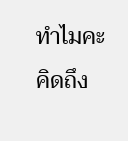ทำไมคะ คิดถึง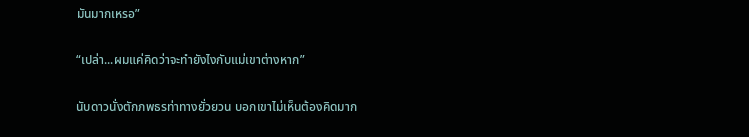มันมากเหรอ”

“เปล่า...ผมแค่คิดว่าจะทำยังไงกับแม่เขาต่างหาก”

นับดาวนั่งตักภพธรท่าทางยั่วยวน บอกเขาไม่เห็นต้องคิดมาก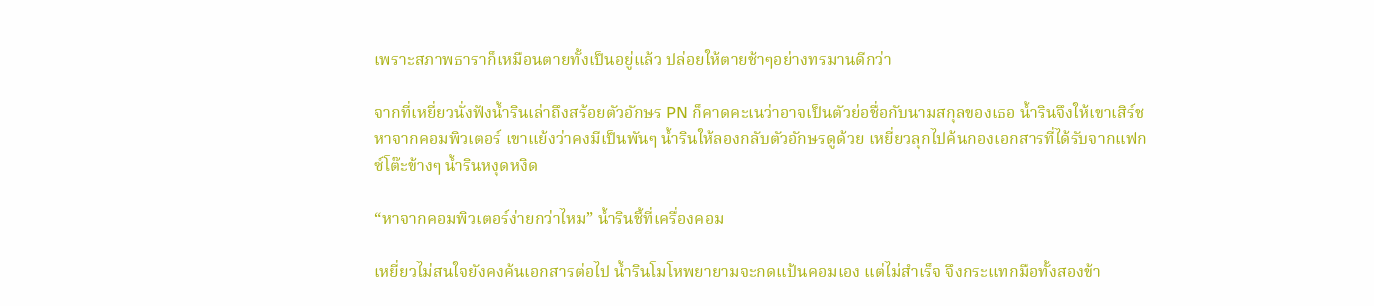เพราะสภาพธาราก็เหมือนตายทั้งเป็นอยู่แล้ว ปล่อยให้ตายช้าๆอย่างทรมานดีกว่า

จากที่เหยี่ยวนั่งฟังน้ำรินเล่าถึงสร้อยตัวอักษร PN ก็คาดคะเนว่าอาจเป็นตัวย่อชื่อกับนามสกุลของเธอ น้ำรินจึงให้เขาเสิร์ชหาจากคอมพิวเตอร์ เขาแย้งว่าคงมีเป็นพันๆ น้ำรินให้ลองกลับตัวอักษรดูด้วย เหยี่ยวลุกไปค้นกองเอกสารที่ได้รับจากแฟกซ์โต๊ะข้างๆ น้ำรินหงุดหงิด

“หาจากคอมพิวเตอร์ง่ายกว่าไหม” น้ำรินชี้ที่เครื่องคอม

เหยี่ยวไม่สนใจยังคงค้นเอกสารต่อไป น้ำรินโมโหพยายามจะกดแป้นคอมเอง แต่ไม่สำเร็จ จึงกระแทกมือทั้งสองข้า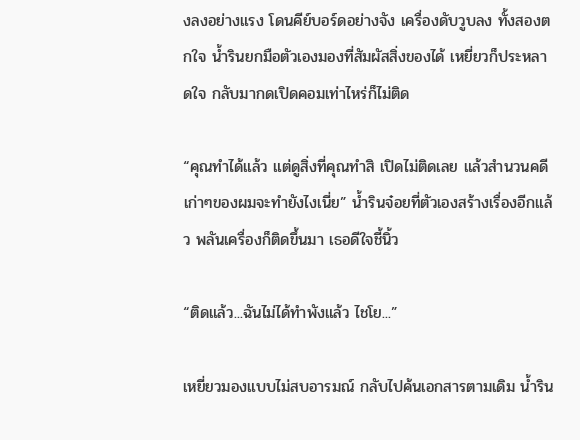งลงอย่างแรง โดนคีย์บอร์ดอย่างจัง เครื่องดับวูบลง ทั้งสองตกใจ น้ำรินยกมือตัวเองมองที่สัมผัสสิ่งของได้ เหยี่ยวก็ประหลาดใจ กลับมากดเปิดคอมเท่าไหร่ก็ไม่ติด

“คุณทำได้แล้ว แต่ดูสิ่งที่คุณทำสิ เปิดไม่ติดเลย แล้วสำนวนคดีเก่าๆของผมจะทำยังไงเนี่ย” น้ำรินจ๋อยที่ตัวเองสร้างเรื่องอีกแล้ว พลันเครื่องก็ติดขึ้นมา เธอดีใจชี้นิ้ว

“ติดแล้ว...ฉันไม่ได้ทำพังแล้ว ไชโย...”

เหยี่ยวมองแบบไม่สบอารมณ์ กลับไปค้นเอกสารตามเดิม น้ำริน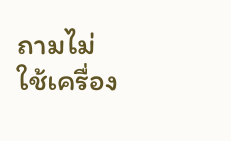ถามไม่ใช้เครื่อง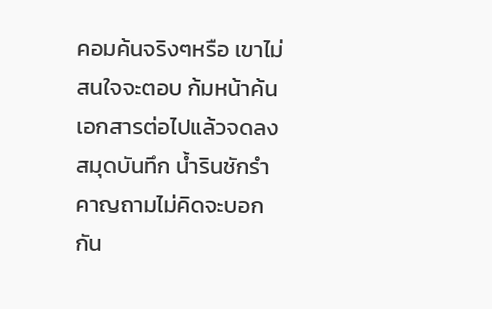คอมค้นจริงๆหรือ เขาไม่สนใจจะตอบ ก้มหน้าค้นเอกสารต่อไปแล้วจดลงสมุดบันทึก น้ำรินชักรำคาญถามไม่คิดจะบอกกัน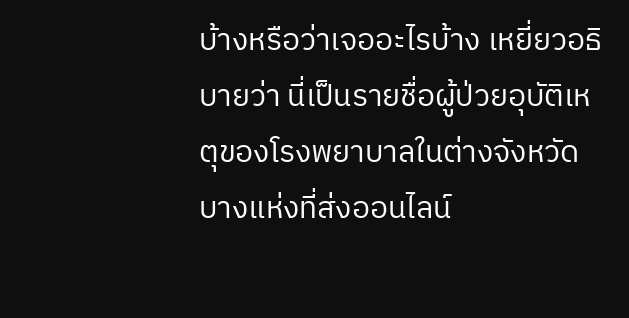บ้างหรือว่าเจออะไรบ้าง เหยี่ยวอธิบายว่า นี่เป็นรายชื่อผู้ป่วยอุบัติเหตุของโรงพยาบาลในต่างจังหวัด บางแห่งที่ส่งออนไลน์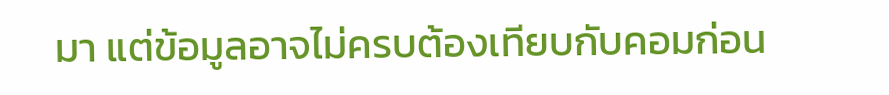มา แต่ข้อมูลอาจไม่ครบต้องเทียบกับคอมก่อน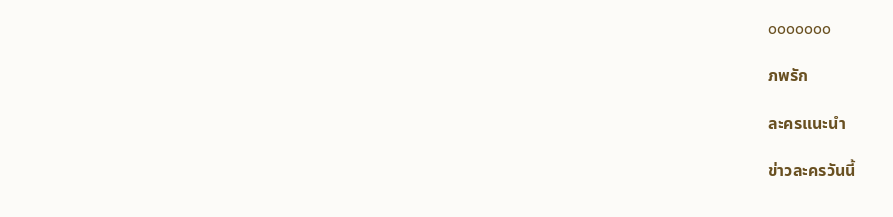ooooooo

ภพรัก

ละครแนะนำ

ข่าวละครวันนี้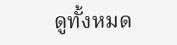ดูทั้งหมด